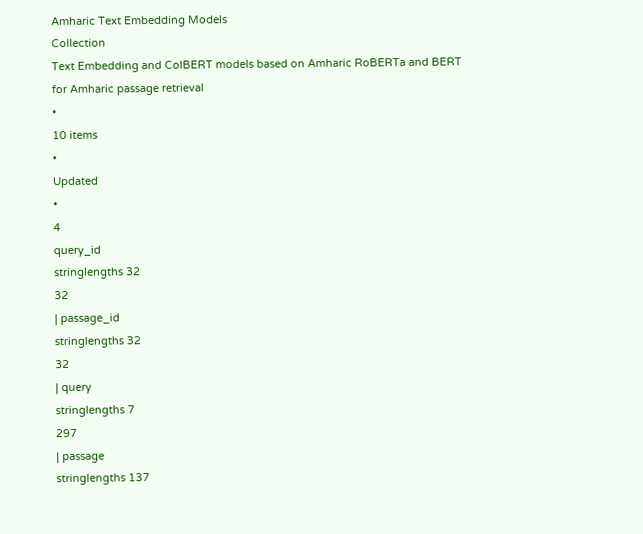Amharic Text Embedding Models
Collection
Text Embedding and ColBERT models based on Amharic RoBERTa and BERT for Amharic passage retrieval
•
10 items
•
Updated
•
4
query_id
stringlengths 32
32
| passage_id
stringlengths 32
32
| query
stringlengths 7
297
| passage
stringlengths 137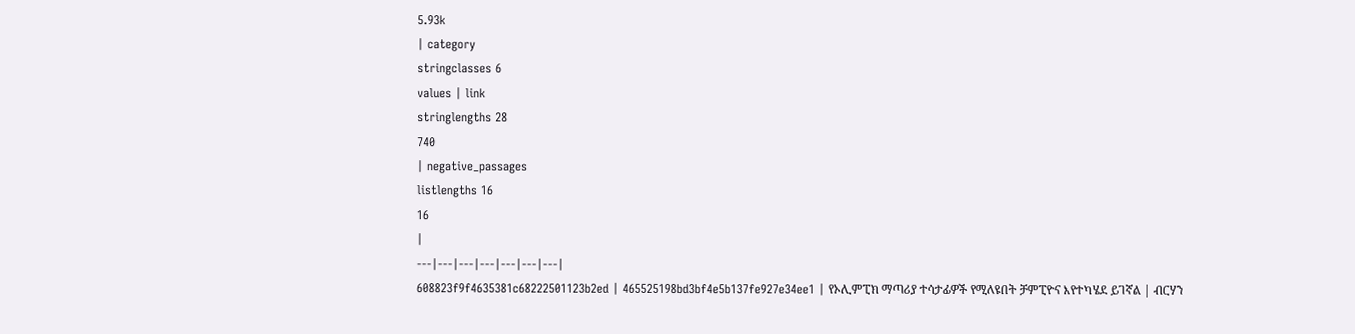5.93k
| category
stringclasses 6
values | link
stringlengths 28
740
| negative_passages
listlengths 16
16
|
---|---|---|---|---|---|---|
608823f9f4635381c68222501123b2ed | 465525198bd3bf4e5b137fe927e34ee1 | የኦሊምፒክ ማጣሪያ ተሳታፊዎች የሚለዩበት ቻምፒዮና እየተካሄደ ይገኛል | ብርሃን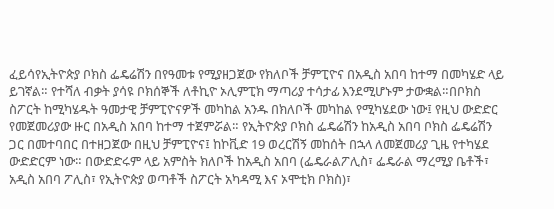ፈይሳየኢትዮጵያ ቦክስ ፌዴሬሽን በየዓመቱ የሚያዘጋጀው የክለቦች ቻምፒዮና በአዲስ አበባ ከተማ በመካሄድ ላይ ይገኛል። የተሻለ ብቃት ያሳዩ ቦክሰኞች ለቶኪዮ ኦሊምፒክ ማጣሪያ ተሳታፊ እንደሚሆኑም ታውቋል።በቦክስ ስፖርት ከሚካሄዱት ዓመታዊ ቻምፒዮናዎች መካከል አንዱ በክለቦች መካከል የሚካሄደው ነው፤ የዚህ ውድድር የመጀመሪያው ዙር በአዲስ አበባ ከተማ ተጀምሯል። የኢትዮጵያ ቦክስ ፌዴሬሽን ከአዲስ አበባ ቦክስ ፌዴሬሽን ጋር በመተባበር በተዘጋጀው በዚህ ቻምፒዮና፤ ከኮቪድ 19 ወረርሽኝ መከሰት በኋላ ለመጀመሪያ ጊዜ የተካሄደ ውድድርም ነው። በውድድሩም ላይ አምስት ክለቦች ከአዲስ አበባ (ፌዴራልፖሊስ፣ ፌዴራል ማረሚያ ቤቶች፣ አዲስ አበባ ፖሊስ፣ የኢትዮጵያ ወጣቶች ስፖርት አካዳሚ እና ኦሞቲክ ቦክስ)፣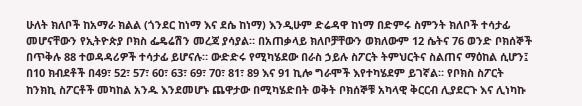ሁለት ክለቦች ከአማራ ክልል (ጎንደር ከነማ እና ደሴ ከነማ) እንዲሁም ድሬዳዋ ከነማ በድምሩ ስምንት ክለቦች ተሳታፊ መሆናቸውን የኢትዮጵያ ቦክስ ፌዴሬሽን መረጃ ያሳያል። በአጠቃላይ ክለቦቻቸውን ወክለውም 12 ሴትና 76 ወንድ ቦክሰኞች በጥቅሉ 88 ተወዳዳሪዎች ተሳታፊ ይሆናሉ። ውድድሩ የሚካሄደው በራስ ኃይሉ ስፖርት ትምህርትና ስልጠና ማዕከል ሲሆን፤ በ10 ክብደቶች በ49፣ 52፣ 57፣ 60፣ 63፣ 69፣ 70፣ 81፣ 89 እና 91 ኪሎ ግራሞች እየተካሄደም ይገኛል። የቦክስ ስፖርት ከንክኪ ስፖርቶች መካከል አንዱ እንደመሆኑ ጨዋታው በሚካሄድበት ወቅት ቦክሰኞቹ አካላዊ ቅርርብ ሊያደርጉ እና ሊነካኩ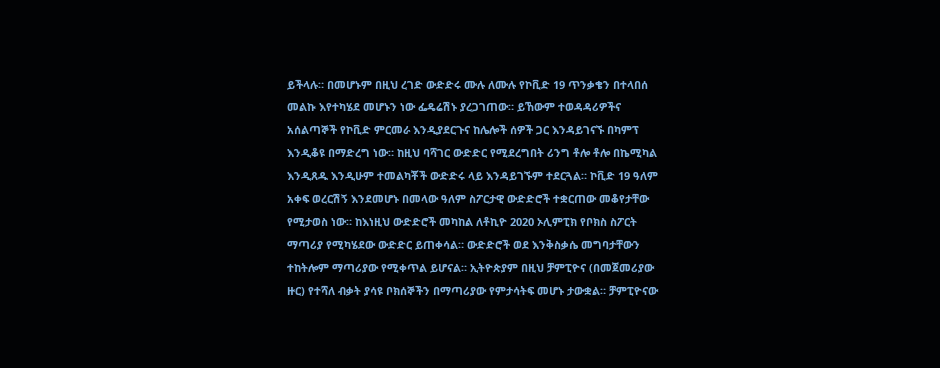ይችላሉ። በመሆኑም በዚህ ረገድ ውድድሩ ሙሉ ለሙሉ የኮቪድ 19 ጥንቃቄን በተላበሰ መልኩ እየተካሄደ መሆኑን ነው ፌዴሬሽኑ ያረጋገጠው። ይኸውም ተወዳዳሪዎችና አሰልጣኞች የኮቪድ ምርመራ እንዲያደርጉና ከሌሎች ሰዎች ጋር እንዳይገናኙ በካምፕ እንዲቆዩ በማድረግ ነው። ከዚህ ባሻገር ውድድር የሚደረግበት ሪንግ ቶሎ ቶሎ በኬሚካል እንዲጸዱ እንዲሁም ተመልካቾች ውድድሩ ላይ እንዳይገኙም ተደርጓል። ኮቪድ 19 ዓለም አቀፍ ወረርሽኝ እንደመሆኑ በመላው ዓለም ስፖርታዊ ውድድሮች ተቋርጠው መቆየታቸው የሚታወስ ነው። ከእነዚህ ውድድሮች መካከል ለቶኪዮ 2020 ኦሊምፒክ የቦክስ ስፖርት ማጣሪያ የሚካሄደው ውድድር ይጠቀሳል። ውድድሮች ወደ እንቅስቃሴ መግባታቸውን ተከትሎም ማጣሪያው የሚቀጥል ይሆናል። ኢትዮጵያም በዚህ ቻምፒዮና (በመጀመሪያው ዙር) የተሻለ ብቃት ያሳዩ ቦክሰኞችን በማጣሪያው የምታሳትፍ መሆኑ ታውቋል። ቻምፒዮናው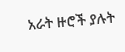አራት ዙሮች ያሉት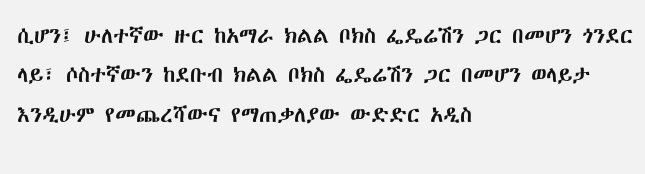ሲሆን፤ ሁለተኛው ዙር ከአማራ ክልል ቦክስ ፌዴሬሽን ጋር በመሆን ጎንደር ላይ፣ ሶስተኛውን ከደቡብ ክልል ቦክስ ፌዴሬሽን ጋር በመሆን ወላይታ እንዲሁም የመጨረሻውና የማጠቃለያው ውድድር አዲስ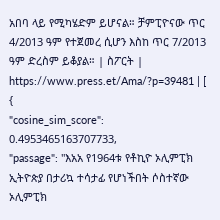አበባ ላይ የሚካሄድም ይሆናል። ቻምፒዮናው ጥር 4/2013 ዓም የተጀመረ ሲሆን እስከ ጥር 7/2013 ዓም ድረስም ይቆያል። | ስፖርት | https://www.press.et/Ama/?p=39481 | [
{
"cosine_sim_score": 0.4953465163707733,
"passage": "እአአ የ1964ቱ የቶኪዮ ኦሊምፒክ ኢትዮጵያ በታሪኳ ተሳታፊ የሆነችበት ሶስተኛው ኦሊምፒክ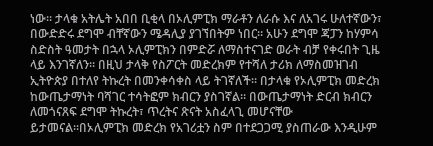ነው። ታላቁ አትሌት አበበ ቢቂላ በኦሊምፒክ ማራቶን ለራሱ እና ለአገሩ ሁለተኛውን፣ በውድድሩ ደግሞ ብቸኛውን ሜዳሊያ ያገኘበትም ነበር። አሁን ደግሞ ጃፓን ከሃምሳ ስድስት ዓመታት በኋላ ኦሊምፒክን በምድሯ ለማስተናገድ ወራት ብቻ የቀሩበት ጊዜ ላይ እንገኛለን። በዚህ ታላቅ የስፖርት መድረክም የተሻለ ታሪክ ለማስመዝገብ ኢትዮጵያ በተለየ ትኩረት በመንቀሳቀስ ላይ ትገኛለች። በታላቁ የኦሊምፒክ መድረክ ከውጤታማነት ባሻገር ተሳትፎም ክብርን ያስገኛል። በውጤታማነት ድርብ ክብርን ለመጎናጸፍ ደግሞ ትኩረት፣ ጥረትና ጽናት አስፈላጊ መሆናቸው ይታመናል።በኦሊምፒክ መድረክ የአገሪቷን ስም በተደጋጋሚ ያስጠራው እንዲሁም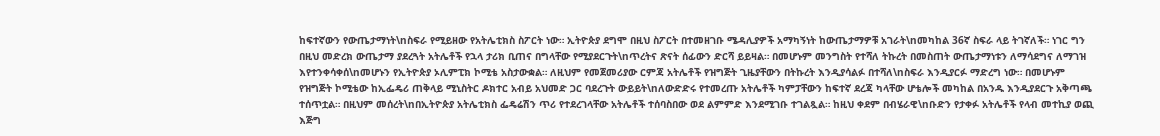ከፍተኛውን የውጤታማነት\nስፍራ የሚይዘው የአትሌቲክስ ስፖርት ነው። ኢትዮጵያ ደግሞ በዚህ ስፖርት በተመዘገቡ ሜዳሊያዎች አማካኝነት ከውጤታማዎቹ አገራት\nመካከል 36ኛ ስፍራ ላይ ትገኛለች። ነገር ግን በዚህ መድረክ ውጤታማ ያደረጓት አትሌቶች የኋላ ታሪክ ቢጠና በግላቸው የሚያደርጉት\nጥረትና ጽናት ሰፊውን ድርሻ ይይዛል። በመሆኑም መንግስት የተሻለ ትኩረት በመስጠት ውጤታማነቱን ለማሳደግና ለማገዝ እየተንቀሳቀሰ\nመሆኑን የኢትዮጵያ ኦሊምፒክ ኮሚቴ አስታውቋል። ለዚህም የመጀመሪያው ርምጃ አትሌቶች የዝግጅት ጊዜያቸውን በትኩረት እንዲያሳልፉ በተሻለ\nስፍራ እንዲያርፉ ማድረግ ነው። በመሆኑም የዝግጅት ኮሚቴው ከኢፌዴሪ ጠቅላይ ሚኒስትር ዶክተር አብይ አህመድ ጋር ባደረጉት ውይይት\nለውድድሩ የተመረጡ አትሌቶች ካምፓቸውን ከፍተኛ ደረጃ ካላቸው ሆቴሎች መካከል በአንዱ እንዲያደርጉ አቅጣጫ ተሰጥቷል። በዚህም መሰረት\nበኢትዮጵያ አትሌቲክስ ፌዴሬሽን ጥሪ የተደረገላቸው አትሌቶች ተሰባስበው ወደ ልምምድ እንደሚገቡ ተገልጿል። ከዚህ ቀደም በብሄራዊ\nቡድን የታቀፉ አትሌቶች የላብ መተኪያ ወጪ እጅግ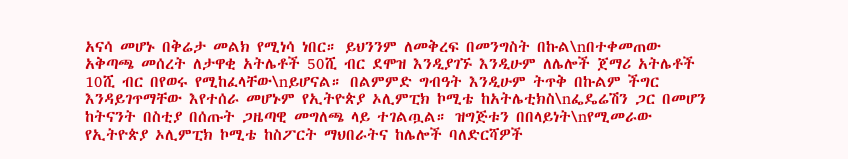አናሳ መሆኑ በቅሬታ መልክ የሚነሳ ነበር። ይህንንም ለመቅረፍ በመንግስት በኩል\nበተቀመጠው አቅጣጫ መሰረት ለታዋቂ አትሌቶች 50ሺ ብር ደሞዝ እንዲያገኙ እንዲሁም ለሌሎች ጀማሪ አትሌቶች 10ሺ ብር በየወሩ የሚከፈላቸው\nይሆናል። በልምምድ ግብዓት እንዲሁም ትጥቅ በኩልም ችግር እንዳይገጥማቸው እየተሰራ መሆኑም የኢትዮጵያ ኦሊምፒክ ኮሚቴ ከአትሌቲክስ\nፌዴሬሽን ጋር በመሆን ከትናንት በስቲያ በሰጡት ጋዜጣዊ መግለጫ ላይ ተገልጧል። ዝግጅቱን በበላይነት\nየሚመራው የኢትዮጵያ ኦሊምፒክ ኮሚቴ ከስፖርት ማህበራትና ከሌሎች ባለድርሻዎች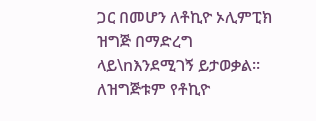ጋር በመሆን ለቶኪዮ ኦሊምፒክ ዝግጅ በማድረግ ላይ\nእንደሚገኝ ይታወቃል። ለዝግጅቱም የቶኪዮ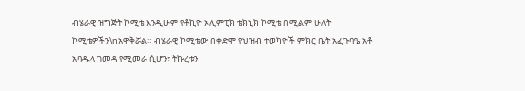ብሄራዊ ዝግጅት ኮሚቴ እንዲሁም የቶኪዮ ኦሊምፒክ ቴክኒክ ኮሚቴ በሚልም ሁለት ኮሚቴዎችን\nአዋቅሯል። ብሄራዊ ኮሚቴው በቀድሞ የህዝብ ተወካዮች ምክር ቤት አፈጉባዔ አቶ አባዱላ ገመዳ የሚመራ ሲሆን፣ ትኩረቱን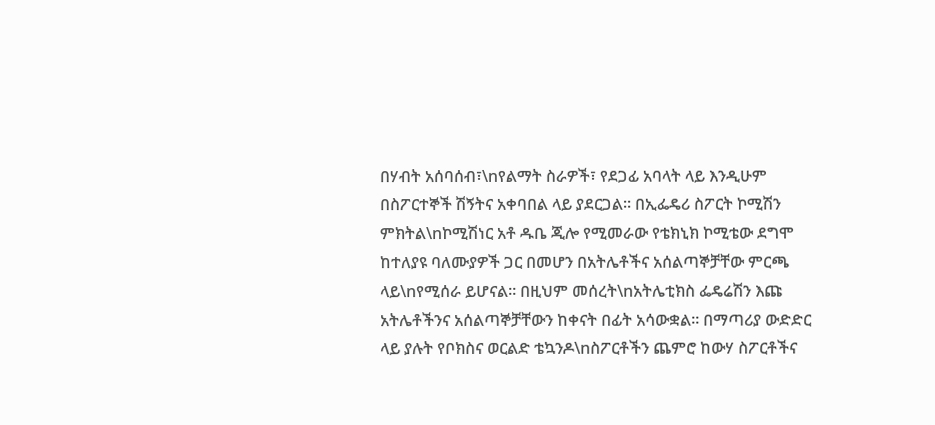በሃብት አሰባሰብ፣\nየልማት ስራዎች፣ የደጋፊ አባላት ላይ እንዲሁም በስፖርተኞች ሽኝትና አቀባበል ላይ ያደርጋል። በኢፌዴሪ ስፖርት ኮሚሽን ምክትል\nኮሚሽነር አቶ ዱቤ ጂሎ የሚመራው የቴክኒክ ኮሚቴው ደግሞ ከተለያዩ ባለሙያዎች ጋር በመሆን በአትሌቶችና አሰልጣኞቻቸው ምርጫ ላይ\nየሚሰራ ይሆናል። በዚህም መሰረት\nአትሌቲክስ ፌዴሬሽን እጩ አትሌቶችንና አሰልጣኞቻቸውን ከቀናት በፊት አሳውቋል። በማጣሪያ ውድድር ላይ ያሉት የቦክስና ወርልድ ቴኳንዶ\nስፖርቶችን ጨምሮ ከውሃ ስፖርቶችና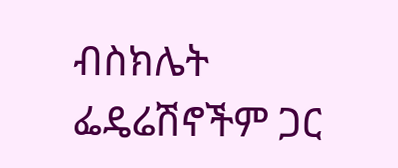ብስክሌት ፌዴሬሽኖችም ጋር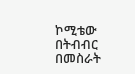ኮሚቴው በትብብር በመስራት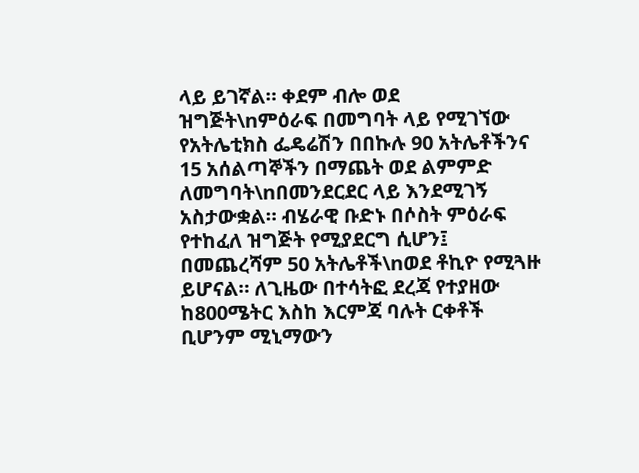ላይ ይገኛል። ቀደም ብሎ ወደ ዝግጅት\nምዕራፍ በመግባት ላይ የሚገኘው የአትሌቲክስ ፌዴሬሽን በበኩሉ 90 አትሌቶችንና 15 አሰልጣኞችን በማጨት ወደ ልምምድ ለመግባት\nበመንደርደር ላይ እንደሚገኝ አስታውቋል። ብሄራዊ ቡድኑ በሶስት ምዕራፍ የተከፈለ ዝግጅት የሚያደርግ ሲሆን፤ በመጨረሻም 50 አትሌቶች\nወደ ቶኪዮ የሚጓዙ ይሆናል። ለጊዜው በተሳትፎ ደረጃ የተያዘው ከ800ሜትር እስከ እርምጃ ባሉት ርቀቶች ቢሆንም ሚኒማውን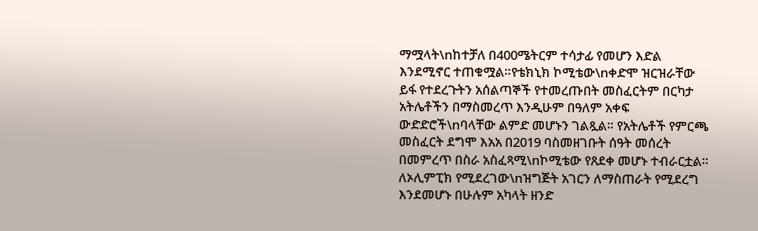ማሟላት\nከተቻለ በ400ሜትርም ተሳታፊ የመሆን እድል እንደሚኖር ተጠቁሟል።የቴክኒክ ኮሚቴው\nቀድሞ ዝርዝራቸው ይፋ የተደረጉትን አሰልጣኞች የተመረጡበት መስፈርትም በርካታ አትሌቶችን በማስመረጥ እንዲሁም በዓለም አቀፍ ውድድሮች\nባላቸው ልምድ መሆኑን ገልጿል። የአትሌቶች የምርጫ መስፈርት ደግሞ እአአ በ2019 ባስመዘገቡት ሰዓት መሰረት በመምረጥ በስራ አስፈጻሚ\nኮሚቴው የጸደቀ መሆኑ ተብራርቷል። ለኦሊምፒክ የሚደረገው\nዝግጅት አገርን ለማስጠራት የሚደረግ እንደመሆኑ በሁሉም አካላት ዘንድ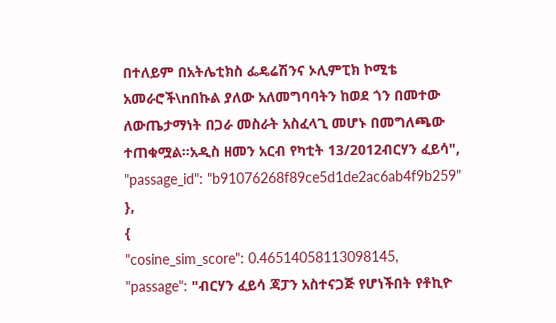በተለይም በአትሌቲክስ ፌዴሬሽንና ኦሊምፒክ ኮሚቴ አመራሮች\nበኩል ያለው አለመግባባትን ከወደ ጎን በመተው ለውጤታማነት በጋራ መስራት አስፈላጊ መሆኑ በመግለጫው ተጠቁሟል።አዲስ ዘመን አርብ የካቲት 13/2012ብርሃን ፈይሳ",
"passage_id": "b91076268f89ce5d1de2ac6ab4f9b259"
},
{
"cosine_sim_score": 0.46514058113098145,
"passage": "ብርሃን ፈይሳ ጃፓን አስተናጋጅ የሆነችበት የቶኪዮ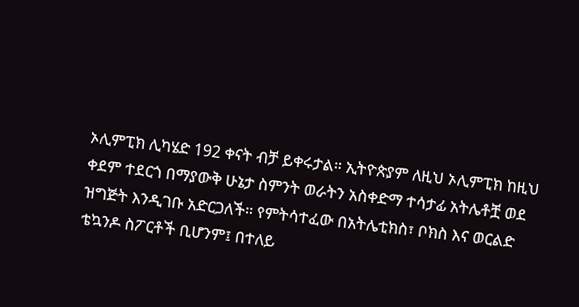ኦሊምፒክ ሊካሄድ 192 ቀናት ብቻ ይቀሩታል። ኢትዮጵያም ለዚህ ኦሊምፒክ ከዚህ ቀደም ተደርጎ በማያውቅ ሁኔታ ስምንት ወራትን አስቀድማ ተሳታፊ አትሌቶቿ ወደ ዝግጅት እንዲገቡ አድርጋለች። የምትሳተፈው በአትሌቲክስ፣ ቦክስ እና ወርልድ ቴኳንዶ ስፖርቶች ቢሆንም፤ በተለይ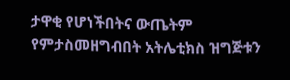ታዋቂ የሆነችበትና ውጤትም የምታስመዘግብበት አትሌቲክስ ዝግጅቱን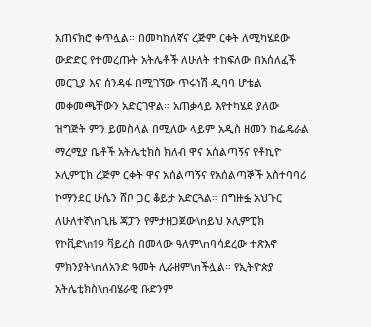አጠናክሮ ቀጥሏል። በመካከለኛና ረጅም ርቀት ለሚካሄደው ውድድር የተመረጡት አትሌቶች ለሁለት ተከፍለው በአሰለፈች መርጊያ እና ሰንዳፋ በሚገኘው ጥሩነሽ ዲባባ ሆቴል መቀመጫቸውን አድርገዋል። አጠቃላይ እየተካሄደ ያለው ዝግጅት ምን ይመስላል በሚለው ላይም አዲስ ዘመን ከፌዴራል ማረሚያ ቤቶች አትሌቲክስ ክለብ ዋና አሰልጣኝና የቶኪዮ ኦሊምፒክ ረጅም ርቀት ዋና አሰልጣኝና የአሰልጣኞች አስተባባሪ ኮማንደር ሁሴን ሸቦ ጋር ቆይታ አድርጓል። በግዙፏ አህጉር ለሁለተኛ\nጊዜ ጃፓን የምታዘጋጀው\nይህ ኦሊምፒክ የኮቪድ\n19 ቫይረስ በመላው ዓለም\nባሳደረው ተጽእኖ ምክንያት\nለአንድ ዓመት ሊራዘም\nችሏል። የኢትዮጵያ አትሌቲክስ\nብሄራዊ ቡድንም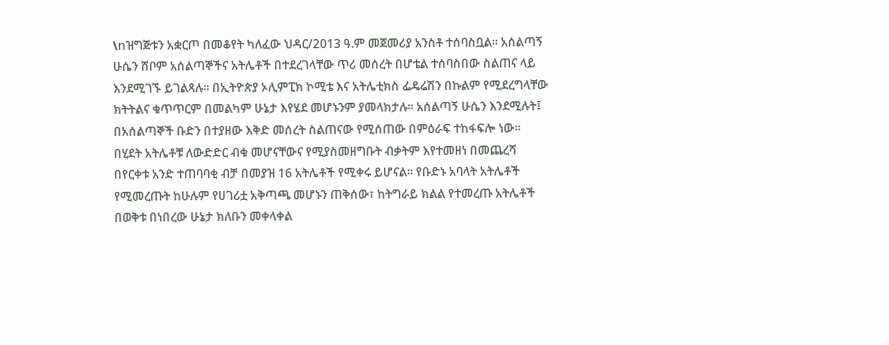\nዝግጅቱን አቋርጦ በመቆየት ካለፈው ህዳር/2013 ዓ.ም መጀመሪያ አንስቶ ተሰባስቧል። አሰልጣኝ ሁሴን ሸቦም አሰልጣኞችና አትሌቶች በተደረገላቸው ጥሪ መሰረት በሆቴል ተሰባስበው ስልጠና ላይ እንደሚገኙ ይገልጻሉ። በኢትዮጵያ ኦሊምፒክ ኮሚቴ እና አትሌቲክስ ፌዴሬሽን በኩልም የሚደረግላቸው ክትትልና ቁጥጥርም በመልካም ሁኔታ እየሄደ መሆኑንም ያመላክታሉ። አሰልጣኝ ሁሴን እንደሚሉት፤ በአሰልጣኞች ቡድን በተያዘው እቅድ መሰረት ስልጠናው የሚሰጠው በምዕራፍ ተከፋፍሎ ነው። በሂደት አትሌቶቹ ለውድድር ብቁ መሆናቸውና የሚያስመዘግቡት ብቃትም እየተመዘነ በመጨረሻ በየርቀቱ አንድ ተጠባባቂ ብቻ በመያዝ 16 አትሌቶች የሚቀሩ ይሆናል። የቡድኑ አባላት አትሌቶች የሚመረጡት ከሁሉም የሀገሪቷ አቅጣጫ መሆኑን ጠቅሰው፣ ከትግራይ ክልል የተመረጡ አትሌቶች በወቅቱ በነበረው ሁኔታ ክለቡን መቀላቀል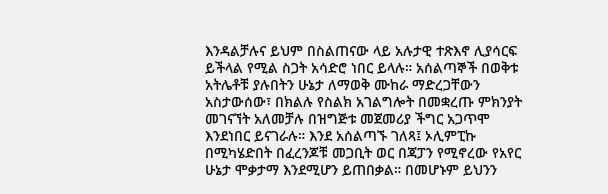እንዳልቻሉና ይህም በስልጠናው ላይ አሉታዊ ተጽእኖ ሊያሳርፍ ይችላል የሚል ስጋት አሳድሮ ነበር ይላሉ። አሰልጣኞች በወቅቱ አትሌቶቹ ያሉበትን ሁኔታ ለማወቅ ሙከራ ማድረጋቸውን አስታውሰው፣ በክልሉ የስልክ አገልግሎት በመቋረጡ ምክንያት መገናኘት አለመቻሉ በዝግጅቱ መጀመሪያ ችግር አጋጥሞ እንደነበር ይናገራሉ። እንደ አሰልጣኙ ገለጻ፤ ኦሊምፒኩ በሚካሄድበት በፈረንጆቹ መጋቢት ወር በጃፓን የሚኖረው የአየር ሁኔታ ሞቃታማ እንደሚሆን ይጠበቃል። በመሆኑም ይህንን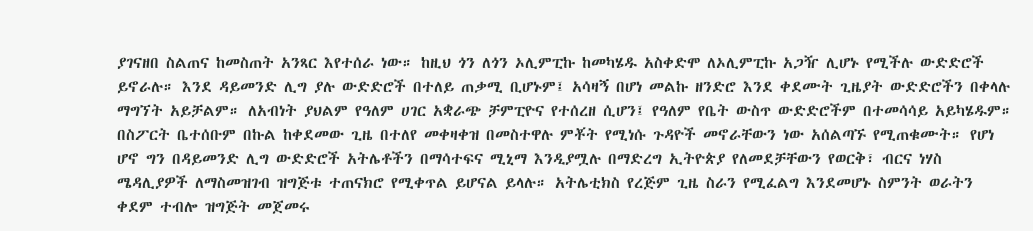ያገናዘበ ስልጠና ከመስጠት አንጻር እየተሰራ ነው። ከዚህ ጎን ለጎን ኦሊምፒኩ ከመካሄዱ አስቀድሞ ለኦሊምፒኩ አጋዥ ሊሆኑ የሚችሉ ውድድሮች ይኖራሉ። እንደ ዳይመንድ ሊግ ያሉ ውድድሮች በተለይ ጠቃሚ ቢሆኑም፤ አሳዛኝ በሆነ መልኩ ዘንድሮ እንደ ቀደሙት ጊዜያት ውድድሮችን በቀላሉ ማግኘት አይቻልም። ለአብነት ያህልም የዓለም ሀገር አቋራጭ ቻምፒዮና የተሰረዘ ሲሆን፤ የዓለም የቤት ውስጥ ውድድሮችም በተመሳሳይ አይካሄዱም። በስፖርት ቤተሰቡም በኩል ከቀደመው ጊዜ በተለየ መቀዛቀዝ በመስተዋሉ ምቾት የሚነሱ ጉዳዮች መኖራቸውን ነው አሰልጣኙ የሚጠቁሙት። የሆነ ሆኖ ግን በዳይመንድ ሊግ ውድድሮች አትሌቶችን በማሳተፍና ሚኒማ እንዲያሟሉ በማድረግ ኢትዮጵያ የለመደቻቸውን የወርቅ፣ ብርና ነሃስ ሜዳሊያዎች ለማስመዝገብ ዝግጅቱ ተጠናክሮ የሚቀጥል ይሆናል ይላሉ። አትሌቲክስ የረጅም ጊዜ ስራን የሚፈልግ እንደመሆኑ ስምንት ወራትን ቀደም ተብሎ ዝግጅት መጀመሩ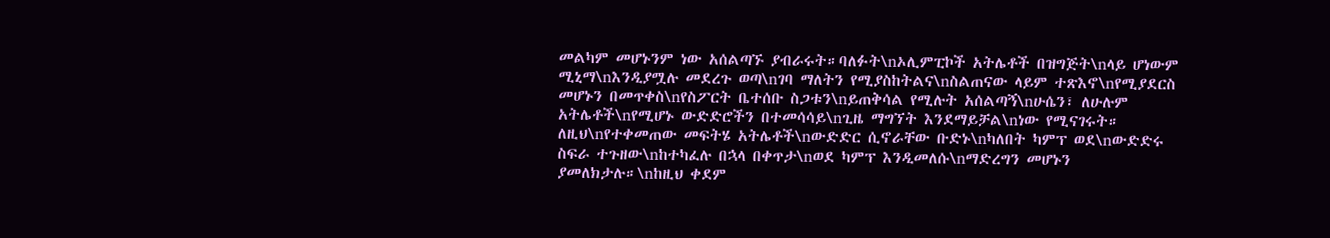መልካም መሆኑንም ነው አሰልጣኙ ያብራሩት።ባለፉት\nኦሊምፒኮች አትሌቶች በዝግጅት\nላይ ሆነውም ሚኒማ\nእንዲያሟሉ መደረጉ ወጣ\nገባ ማለትን የሚያስከትልና\nስልጠናው ላይም ተጽእኖ\nየሚያደርስ መሆኑን በመጥቀስ\nየስፖርት ቤተሰቡ ስጋቱን\nይጠቅሳል የሚሉት አሰልጣኝ\nሁሴን፣ ለሁሉም አትሌቶች\nየሚሆኑ ውድድሮችን በተመሳሳይ\nጊዜ ማግኘት እንደማይቻል\nነው የሚናገሩት። ለዚህ\nየተቀመጠው መፍትሄ አትሌቶች\nውድድር ሲኖራቸው ቡድኑ\nካለበት ካምፕ ወደ\nውድድሩ ስፍራ ተጉዘው\nከተካፈሉ በኋላ በቀጥታ\nወደ ካምፕ እንዲመለሱ\nማድረግን መሆኑን ያመለክታሉ።\nከዚህ ቀደም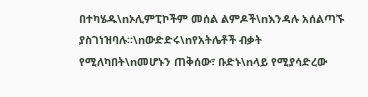በተካሄዱ\nኦሊምፒኮችም መሰል ልምዶች\nእንዳሉ አሰልጣኙ ያስገነዝባሉ።\nውድድሩ\nየአትሌቶች ብቃት የሚለካበት\nመሆኑን ጠቅሰው፣ ቡድኑ\nላይ የሚያሳድረው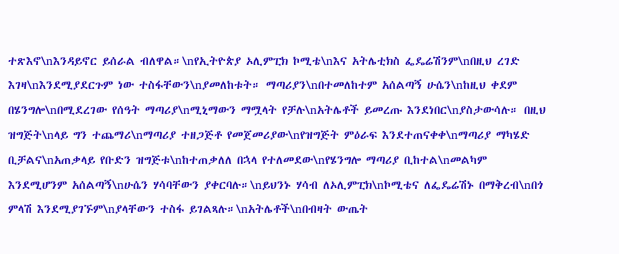ተጽእኖ\nእንዳይኖር ይሰራል ብለዋል።\nየኢትዮጵያ ኦሊምፒክ ኮሚቴ\nእና አትሌቲክስ ፌዴሬሽንም\nበዚህ ረገድ እገዛ\nእንደሚያደርጉም ነው ተስፋቸውን\nያመለከቱት። ማጣሪያን\nበተመለከተም አሰልጣኝ ሁሴን\nከዚህ ቀደም በሄንግሎ\nበሚደረገው የሰዓት ማጣሪያ\nሚኒማውን ማሟላት የቻሉ\nአትሌቶች ይመረጡ እንደነበር\nያስታውሳሉ። በዚህ ዝግጅት\nላይ ግን ተጨማሪ\nማጣሪያ ተዘጋጅቶ የመጀመሪያው\nየዝግጅት ምዕራፍ እንደተጠናቀቀ\nማጣሪያ ማካሄድ ቢቻልና\nአጠቃላይ የቡድን ዝግጅቱ\nከተጠቃለለ በኋላ የተለመደው\nየሄንግሎ ማጣሪያ ቢከተል\nመልካም እንደሚሆንም አሰልጣኝ\nሁሴን ሃሳባቸውን ያቀርባሉ።\nይህንኑ ሃሳብ ለኦሊምፒክ\nኮሚቴና ለፌዴሬሽኑ በማቅረብ\nበጎ ምላሽ እንደሚያገኙም\nያላቸውን ተስፋ ይገልጻሉ።\nአትሌቶች\nበብዛት ውጤት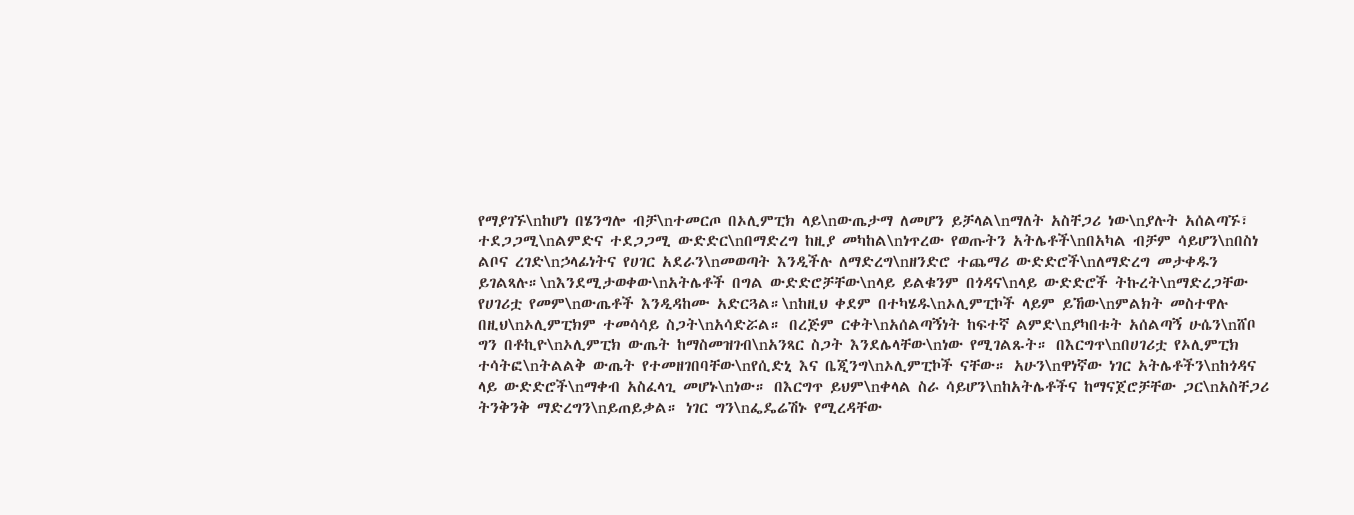የማያገኙ\nከሆነ በሄንግሎ ብቻ\nተመርጦ በኦሊምፒክ ላይ\nውጤታማ ለመሆን ይቻላል\nማለት አስቸጋሪ ነው\nያሉት አሰልጣኙ፣ ተደጋጋሚ\nልምድና ተደጋጋሚ ውድድር\nበማድረግ ከዚያ መካከል\nነጥረው የወጡትን አትሌቶች\nበአካል ብቻም ሳይሆን\nበስነ ልቦና ረገድ\nኃላፊነትና የሀገር አደራን\nመወጣት እንዲችሉ ለማድረግ\nዘንድሮ ተጨማሪ ውድድሮች\nለማድረግ መታቀዱን ይገልጻሉ።\nእንደሚታወቀው\nአትሌቶች በግል ውድድሮቻቸው\nላይ ይልቁንም በጎዳና\nላይ ውድድሮች ትኩረት\nማድረጋቸው የሀገሪቷ የመም\nውጤቶች እንዲዳከሙ አድርጓል።\nከዚህ ቀደም በተካሄዱ\nኦሊምፒኮች ላይም ይኸው\nምልክት መስተዋሉ በዚህ\nኦሊምፒክም ተመሳሳይ ስጋት\nአሳድሯል። በረጅም ርቀት\nአሰልጣኝነት ከፍተኛ ልምድ\nያካበቱት አሰልጣኝ ሁሴን\nሸቦ ግን በቶኪዮ\nኦሊምፒክ ውጤት ከማስመዝገብ\nአንጻር ስጋት እንደሌላቸው\nነው የሚገልጹት። በእርግጥ\nበሀገሪቷ የኦሊምፒክ ተሳትፎ\nትልልቅ ውጤት የተመዘገበባቸው\nየሲድኒ እና ቤጂንግ\nኦሊምፒኮች ናቸው። አሁን\nዋነኛው ነገር አትሌቶችን\nከጎዳና ላይ ውድድሮች\nማቀብ አስፈላጊ መሆኑ\nነው። በእርግጥ ይህም\nቀላል ስራ ሳይሆን\nከአትሌቶችና ከማናጀሮቻቸው ጋር\nአስቸጋሪ ትንቅንቅ ማድረግን\nይጠይቃል። ነገር ግን\nፌዴሬሽኑ የሚረዳቸው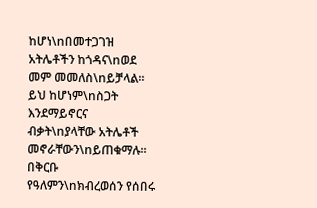ከሆነ\nበመተጋገዝ አትሌቶችን ከጎዳና\nወደ መም መመለስ\nይቻላል። ይህ ከሆነም\nስጋት እንደማይኖርና ብቃት\nያላቸው አትሌቶች መኖራቸውን\nይጠቁማሉ። በቅርቡ የዓለምን\nክብረወሰን የሰበሩ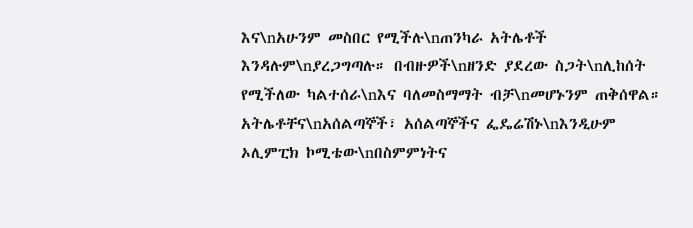እና\nአሁንም መስበር የሚችሉ\nጠንካራ አትሌቶች እንዳሉም\nያረጋግጣሉ። በብዙዎች\nዘንድ ያደረው ስጋት\nሊከሰት የሚችለው ካልተሰራ\nእና ባለመስማማት ብቻ\nመሆኑንም ጠቅሰዋል። አትሌቶቸና\nአሰልጣኞች፣ አሰልጣኞችና ፌዴሬሽኑ\nእንዲሁም ኦሊምፒክ ኮሚቴው\nበስምምነትና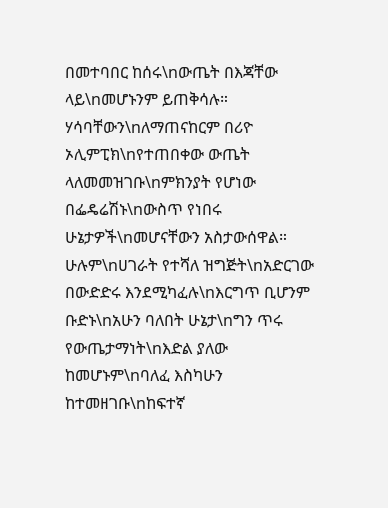በመተባበር ከሰሩ\nውጤት በእጃቸው ላይ\nመሆኑንም ይጠቅሳሉ። ሃሳባቸውን\nለማጠናከርም በሪዮ ኦሊምፒክ\nየተጠበቀው ውጤት ላለመመዝገቡ\nምክንያት የሆነው በፌዴሬሽኑ\nውስጥ የነበሩ ሁኔታዎች\nመሆናቸውን አስታውሰዋል። ሁሉም\nሀገራት የተሻለ ዝግጅት\nአድርገው በውድድሩ እንደሚካፈሉ\nእርግጥ ቢሆንም ቡድኑ\nአሁን ባለበት ሁኔታ\nግን ጥሩ የውጤታማነት\nእድል ያለው ከመሆኑም\nባለፈ እስካሁን ከተመዘገቡ\nከፍተኛ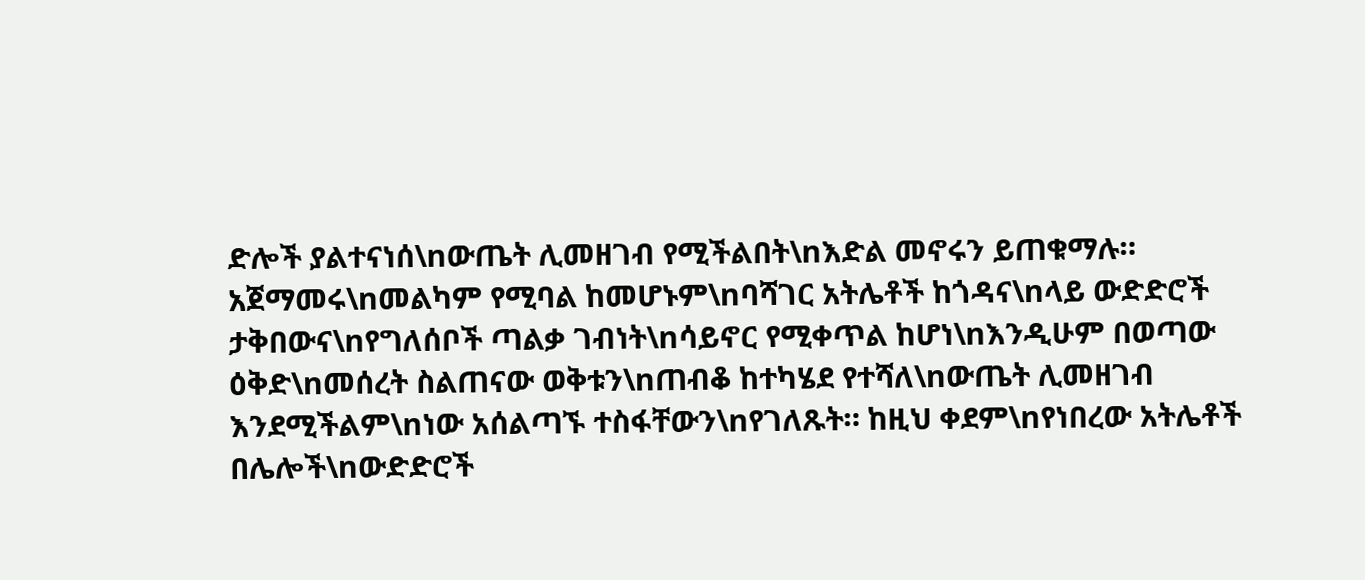ድሎች ያልተናነሰ\nውጤት ሊመዘገብ የሚችልበት\nእድል መኖሩን ይጠቁማሉ። አጀማመሩ\nመልካም የሚባል ከመሆኑም\nባሻገር አትሌቶች ከጎዳና\nላይ ውድድሮች ታቅበውና\nየግለሰቦች ጣልቃ ገብነት\nሳይኖር የሚቀጥል ከሆነ\nእንዲሁም በወጣው ዕቅድ\nመሰረት ስልጠናው ወቅቱን\nጠብቆ ከተካሄደ የተሻለ\nውጤት ሊመዘገብ እንደሚችልም\nነው አሰልጣኙ ተስፋቸውን\nየገለጹት። ከዚህ ቀደም\nየነበረው አትሌቶች በሌሎች\nውድድሮች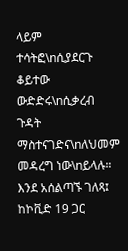ላይም ተሳትፎ\nሲያደርጉ ቆይተው ውድድሩ\nሲቃረብ ጉዳት ማስተናገድና\nለህመም መዳረግ ነው\nይላሉ። እንደ አሰልጣኙ ገለጻ፤ ከኮቪድ 19 ጋር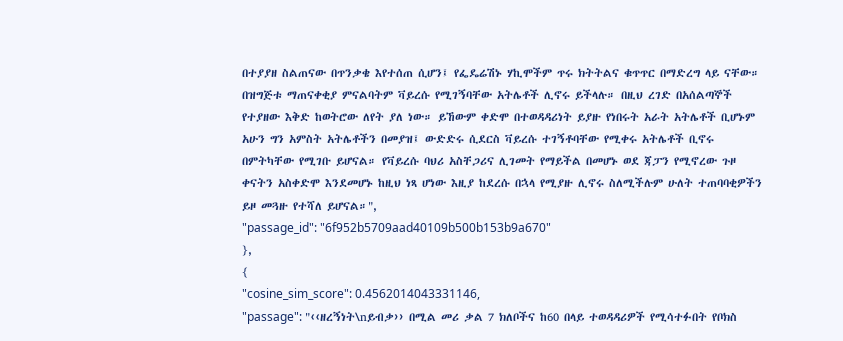በተያያዘ ስልጠናው በጥንቃቄ እየተሰጠ ሲሆን፤ የፌዴሬሽኑ ሃኪሞችም ጥሩ ክትትልና ቁጥጥር በማድረግ ላይ ናቸው። በዝግጅቱ ማጠናቀቂያ ምናልባትም ቫይረሱ የሚገኝባቸው አትሌቶች ሊኖሩ ይችላሉ። በዚህ ረገድ በአሰልጣኞች የተያዘው እቅድ ከወትሮው ለየት ያለ ነው። ይኸውም ቀድሞ በተወዳዳሪነት ይያዙ የነበሩት አራት አትሌቶች ቢሆኑም አሁን ግን አምስት አትሌቶችን በመያዝ፤ ውድድሩ ሲደርስ ቫይረሱ ተገኝቶባቸው የሚቀሩ አትሌቶች ቢኖሩ በምትካቸው የሚገቡ ይሆናል። የቫይረሱ ባህሪ አስቸጋሪና ሊገመት የማይችል በመሆኑ ወደ ጃፓን የሚኖረው ጉዞ ቀናትን አስቀድሞ እንደመሆኑ ከዚህ ነጻ ሆነው እዚያ ከደረሱ በኋላ የሚያዙ ሊኖሩ ስለሚችሉም ሁለት ተጠባባቂዎችን ይዞ መጓዙ የተሻለ ይሆናል።",
"passage_id": "6f952b5709aad40109b500b153b9a670"
},
{
"cosine_sim_score": 0.4562014043331146,
"passage": "‹‹ዘረኝነት\nይብቃ›› በሚል መሪ ቃል 7 ክለቦችና ከ60 በላይ ተወዳዳሪዎች የሚሳተፉበት የቦክስ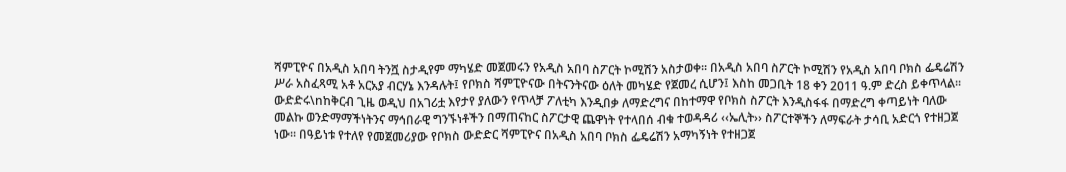ሻምፒዮና በአዲስ አበባ ትንሿ ስታዲየም ማካሄድ መጀመሩን የአዲስ አበባ ስፖርት ኮሚሽን አስታወቀ፡፡ በአዲስ አበባ ስፖርት ኮሚሽን የአዲስ አበባ ቦክስ ፌዴሬሽን ሥራ አስፈጻሚ አቶ አርአያ ብርሃኔ እንዳሉት፤ የቦክስ ሻምፒዮናው በትናንትናው ዕለት መካሄድ የጀመረ ሲሆን፤ እስከ መጋቢት 18 ቀን 2011 ዓ.ም ድረስ ይቀጥላል፡፡ ውድድሩ\nከቅርብ ጊዜ ወዲህ በአገሪቷ እየታየ ያለውን የጥላቻ ፖለቲካ እንዲበቃ ለማድረግና በከተማዋ የቦክስ ስፖርት እንዲስፋፋ በማድረግ ቀጣይነት ባለው መልኩ ወንድማማችነትንና ማኅበራዊ ግንኙነቶችን በማጠናከር ስፖርታዊ ጨዋነት የተላበሰ ብቁ ተወዳዳሪ ‹‹ኤሊት›› ስፖርተኞችን ለማፍራት ታሳቢ አድርጎ የተዘጋጀ ነው፡፡ በዓይነቱ የተለየ የመጀመሪያው የቦክስ ውድድር ሻምፒዮና በአዲስ አበባ ቦክስ ፌዴሬሽን አማካኝነት የተዘጋጀ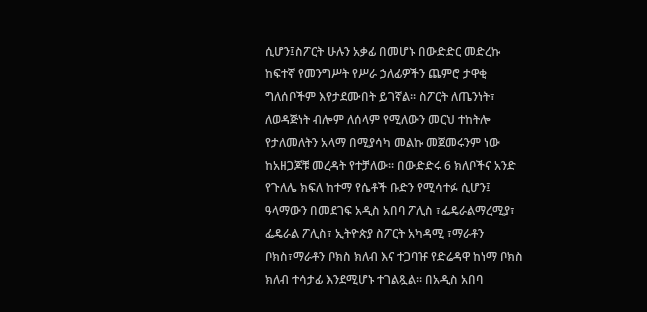ሲሆን፤ስፖርት ሁሉን አቃፊ በመሆኑ በውድድር መድረኩ ከፍተኛ የመንግሥት የሥራ ኃለፊዎችን ጨምሮ ታዋቂ ግለሰቦችም እየታደሙበት ይገኛል፡፡ ስፖርት ለጤንነት፣ ለወዳጅነት ብሎም ለሰላም የሚለውን መርህ ተከትሎ የታለመለትን አላማ በሚያሳካ መልኩ መጀመሩንም ነው ከአዘጋጆቹ መረዳት የተቻለው፡፡ በውድድሩ 6 ክለቦችና አንድ የጉለሌ ክፍለ ከተማ የሴቶች ቡድን የሚሳተፉ ሲሆን፤ ዓላማውን በመደገፍ አዲስ አበባ ፖሊስ ፣ፌዴራልማረሚያ፣ ፌዴራል ፖሊስ፣ ኢትዮጵያ ስፖርት አካዳሚ ፣ማራቶን ቦክስ፣ማራቶን ቦክስ ክለብ እና ተጋባዡ የድሬዳዋ ከነማ ቦክስ ክለብ ተሳታፊ እንደሚሆኑ ተገልጿል፡፡ በአዲስ አበባ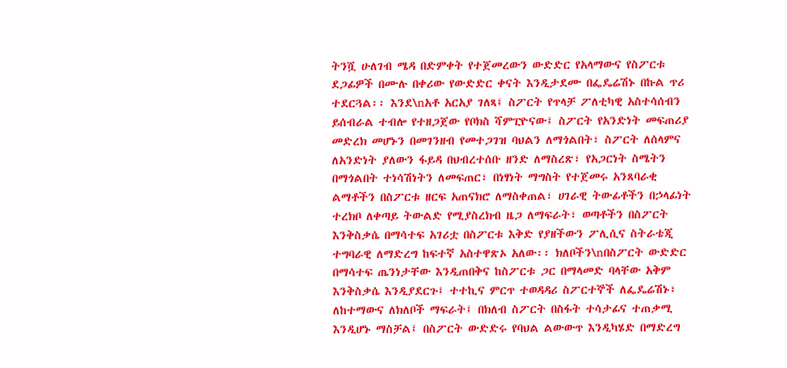ትንሿ ሁለገብ ሜዳ በድምቀት የተጀመረውን ውድድር የአላማውና የስፖርቱ ደጋፊዎች በሙሉ በቀሪው የውድድር ቀናት እንዲታደሙ በፌዴሬሽኑ በኩል ጥሪ ተደርጓል፡፡ እንደ\nአቶ አርአያ ገለጻ፤ ስፖርት የጥላቻ ፖለቲካዊ አስተሳሰብን ይሰብራል ተብሎ የተዘጋጀው የቦክስ ሻምፒዮናው፤ ስፖርት የአንድነት መፍጠሪያ መድረክ መሆኑን በመገንዘብ የመተጋገዝ ባህልን ለማጎልበት፣ ስፖርት ለሰላምና ለአንድነት ያለውን ፋይዳ በህብረተሰቡ ዘንድ ለማስረጽ፣ የአጋርነት ስሜትን በማጎልበት ተነሳሽነትን ለመፍጠር፣ በነፃነት ማግስት የተጀመሩ አንጸባራቂ ልማቶችን በስፖርቱ ዘርፍ አጠናክሮ ለማስቀጠል፣ ሀገራዊ ትውፊቶችን በኃላፊነት ተረክቦ ለቀጣይ ትውልድ የሚያስረክብ ዜጋ ለማፍራት፣ ወጣቶችን በስፖርት እንቅስቃሴ በማሳተፍ አገሪቷ በስፖርቱ እቅድ የያዘችውን ፖሊሲና ስትራቴጂ ተግባራዊ ለማድረግ ከፍተኛ አስተዋጽኦ አለው፡፡ ክለቦችን\nበስፖርት ውድድር በማሳተፍ ጤንነታቸው እንዲጠበቅና ከስፖርቱ ጋር በማላመድ ባላቸው አቅም እንቅስቃሴ እንዲያደርጉ፤ ተተኪና ምርጥ ተወዳዳሪ ስፖርተኞች ለፌዴሬሽኑ፣ ለከተማውና ለክለቦች ማፍራት፤ በክለብ ስፖርት በስፋት ተሳታፊና ተጠቃሚ እንዲሆኑ ማስቻል፤ በስፖርት ውድድሩ የባህል ልውውጥ እንዲካሄድ በማድረግ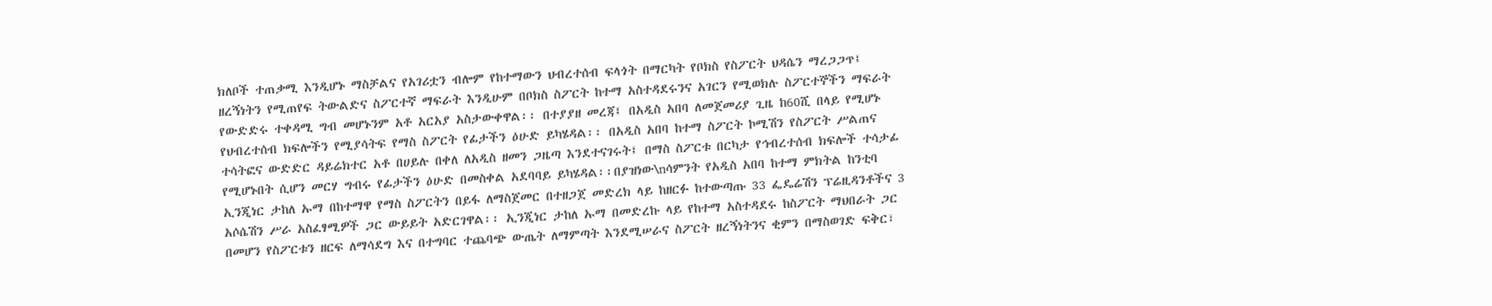ክለቦች ተጠቃሚ እንዲሆኑ ማስቻልና የአገሪቷን ብሎም የከተማውን ህብረተሰብ ፍላጎት በማርካት የቦክስ የስፖርት ህዳሴን ማረጋጋጥ፤ ዘረኝነትን የሚጠየፍ ትውልድና ስፖርተኛ ማፍራት እንዲሁም በቦክስ ስፖርት ከተማ አስተዳደሩንና አገርን የሚወክሉ ስፖርተኞችን ማፍራት የውድድሩ ተቀዳሚ ግብ መሆኑንም አቶ አርአያ አስታውቀዋል፡፡ በተያያዘ መረጃ፤ በአዲስ አበባ ለመጀመሪያ ጊዜ ከ60ሺ በላይ የሚሆኑ የህብረተሰብ ክፍሎችን የሚያሳትፍ የማስ ስፖርት የፊታችን ዕሁድ ይካሄዳል፡፡ በአዲስ አበባ ከተማ ስፖርት ኮሚሽን የስፖርት ሥልጠና ተሳትፎና ውድድር ዳይሬክተር አቶ በሀይሉ በቀለ ለአዲስ ዘመን ጋዜጣ እንደተናገሩት፤ በማስ ስፖርቱ በርካታ የኅብረተሰብ ክፍሎች ተሳታፊ የሚሆኑበት ሲሆን መርሃ ግብሩ የፊታችን ዕሁድ በመስቀል አደባባይ ይካሄዳል፡፡በያዝነው\nሳምንት የአዲስ አበባ ከተማ ምክትል ከንቲባ ኢንጂነር ታከለ ኡማ በከተማዋ የማስ ስፖርትን በይፋ ለማስጀመር በተዘጋጀ መድረክ ላይ ከዘርፉ ከተውጣጡ 33 ፌዴሬሽን ፕሬዚዳንቶችና 3 አሶሴሽን ሥራ አስፈፃሚዎች ጋር ውይይት አድርገዋል፡፡ ኢንጂነር ታከለ ኡማ በመድረኩ ላይ የከተማ አስተዳደሩ ከስፖርት ማህበራት ጋር በመሆን የስፖርቱን ዘርፍ ለማሳደግ እና በተግባር ተጨባጭ ውጤት ለማምጣት እንደሚሠራና ስፖርት ዘረኝነትንና ቂምን በማስወገድ ፍቅር፣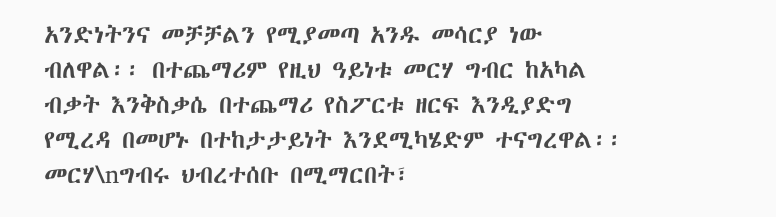አንድነትንና መቻቻልን የሚያመጣ አንዱ መሳርያ ነው ብለዋል፡፡ በተጨማሪም የዚህ ዓይነቱ መርሃ ግብር ከአካል ብቃት እንቅስቃሴ በተጨማሪ የስፖርቱ ዘርፍ እንዲያድግ የሚረዳ በመሆኑ በተከታታይነት እንደሚካሄድም ተናግረዋል፡፡ መርሃ\nግብሩ ህብረተሰቡ በሚማርበት፣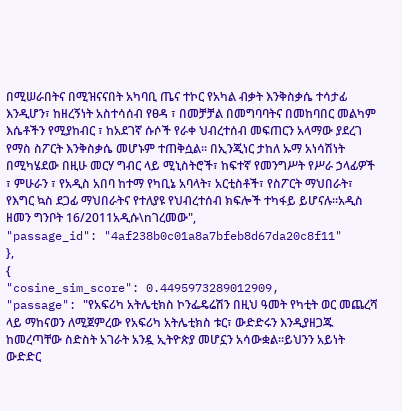በሚሠራበትና በሚዝናናበት አካባቢ ጤና ተኮር የአካል ብቃት እንቅስቃሴ ተሳታፊ እንዲሆን፣ ከዘረኝነት አስተሳሰብ የፀዳ ፣ በመቻቻል በመግባባትና በመከባበር መልካም እሴቶችን የሚያከብር ፣ ከአደገኛ ሱሶች የራቀ ህብረተሰብ መፍጠርን አላማው ያደረገ የማስ ስፖርት እንቅስቃሴ መሆኑም ተጠቅሷል፡፡ በኢንጂነር ታከለ ኡማ አነሳሽነት በሚካሄደው በዚሁ መርሃ ግብር ላይ ሚኒስትሮች፣ ከፍተኛ የመንግሥት የሥራ ኃላፊዎች ፣ ምሁራን ፣ የአዲስ አበባ ከተማ የካቢኔ አባላት፣ አርቲስቶች፣ የስፖርት ማህበራት፣ የእግር ኳስ ደጋፊ ማህበራትና የተለያዩ የህብረተሰብ ክፍሎች ተካፋይ ይሆናሉ፡፡አዲስ ዘመን ግንቦት 16/2011አዲሱ\nገረመው",
"passage_id": "4af238b0c01a8a7bfeb8d67da20c8f11"
},
{
"cosine_sim_score": 0.4495973289012909,
"passage": "የአፍሪካ አትሌቲክስ ኮንፌዴሬሽን በዚህ ዓመት የካቲት ወር መጨረሻ ላይ ማከናወን ለሚጀምረው የአፍሪካ አትሌቲክስ ቱር፣ ውድድሩን እንዲያዘጋጁ ከመረጣቸው ስድስት አገራት አንዷ ኢትዮጵያ መሆኗን አሳውቋል።ይህንን አይነት ውድድር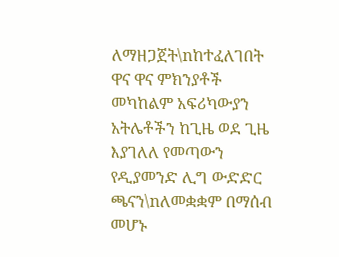ለማዘጋጀት\nከተፈለገበት ዋና ዋና ምክንያቶች መካከልም አፍሪካውያን አትሌቶችን ከጊዜ ወደ ጊዜ እያገለለ የመጣውን የዲያመንድ ሊግ ውድድር ጫናን\nለመቋቋም በማሰብ መሆኑ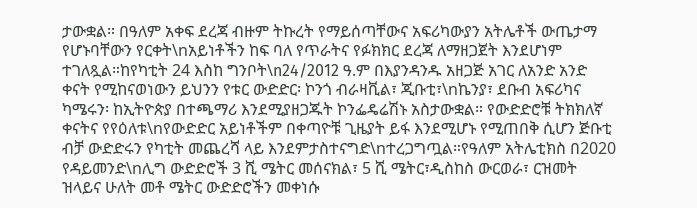ታውቋል። በዓለም አቀፍ ደረጃ ብዙም ትኩረት የማይሰጣቸውና አፍሪካውያን አትሌቶች ውጤታማ የሆኑባቸውን የርቀት\nአይነቶችን ከፍ ባለ የጥራትና የፉክክር ደረጃ ለማዘጋጀት እንደሆነም ተገለጿል።ከየካቲት 24 እስከ ግንቦት\n24/2012 ዓ.ም በእያንዳንዱ አዘጋጅ አገር ለአንድ አንድ ቀናት የሚከናወነውን ይህንን የቱር ውድድር፡ ኮንጎ ብራዛቪል፣ ጂቡቲ፣\nኬንያ፣ ደቡብ አፍሪካና ካሜሩን፡ ከኢትዮጵያ በተጫማሪ እንደሚያዘጋጁት ኮንፌዴሬሽኑ አስታውቋል። የውድድሮቹ ትክክለኛ ቀናትና የየዕለቱ\nየውድድር አይነቶችም በቀጣዮቹ ጊዜያት ይፋ እንደሚሆኑ የሚጠበቅ ሲሆን ጅቡቲ ብቻ ውድድሩን የካቲት መጨረሻ ላይ እንደምታስተናግድ\nተረጋግጧል።የዓለም አትሌቲክስ በ2020 የዳይመንድ\nሊግ ውድድሮች 3 ሺ ሜትር መሰናክል፣ 5 ሺ ሜትር፣ዲስከስ ውርወራ፣ ርዝመት ዝላይና ሁለት መቶ ሜትር ውድድሮችን መቀነሱ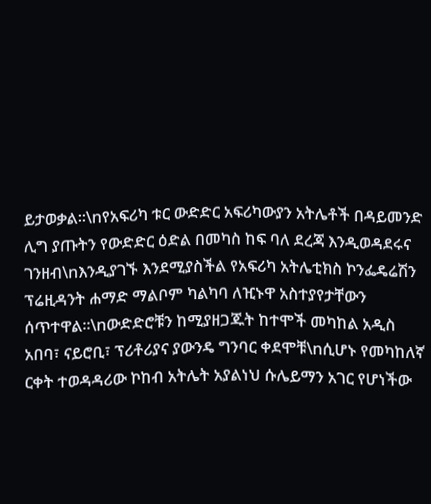ይታወቃል።\nየአፍሪካ ቱር ውድድር አፍሪካውያን አትሌቶች በዳይመንድ ሊግ ያጡትን የውድድር ዕድል በመካስ ከፍ ባለ ደረጃ እንዲወዳደሩና ገንዘብ\nእንዲያገኙ እንደሚያስችል የአፍሪካ አትሌቲክስ ኮንፌዴሬሽን ፕሬዚዳንት ሐማድ ማልቦም ካልካባ ለዢኑዋ አስተያየታቸውን ሰጥተዋል።\nውድድሮቹን ከሚያዘጋጁት ከተሞች መካከል አዲስ አበባ፣ ናይሮቢ፣ ፕሪቶሪያና ያውንዴ ግንባር ቀደሞቹ\nሲሆኑ የመካከለኛ ርቀት ተወዳዳሪው ኮከብ አትሌት አያልነህ ሱሌይማን አገር የሆነችው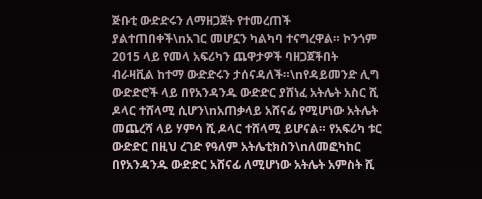ጅቡቲ ውድድሩን ለማዘጋጀት የተመረጠች ያልተጠበቀች\nአገር መሆኗን ካልካባ ተናግረዋል። ኮንጎም 2015 ላይ የመላ አፍሪካን ጨዋታዎች ባዘጋጀችበት ብራዛቪል ከተማ ውድድሩን ታሰናዳለች።\nየዳይመንድ ሊግ ውድድሮች ላይ በየአንዳንዱ ውድድር ያሸነፈ አትሌት አስር ሺ ዶላር ተሸላሚ ሲሆን\nአጠቃላይ አሸናፊ የሚሆነው አትሌት መጨረሻ ላይ ሃምሳ ሺ ዶላር ተሸላሚ ይሆናል። የአፍሪካ ቱር ውድድር በዚህ ረገድ የዓለም አትሌቲክስን\nለመፎካከር በየአንዳንዱ ውድድር አሸናፊ ለሚሆነው አትሌት አምስት ሺ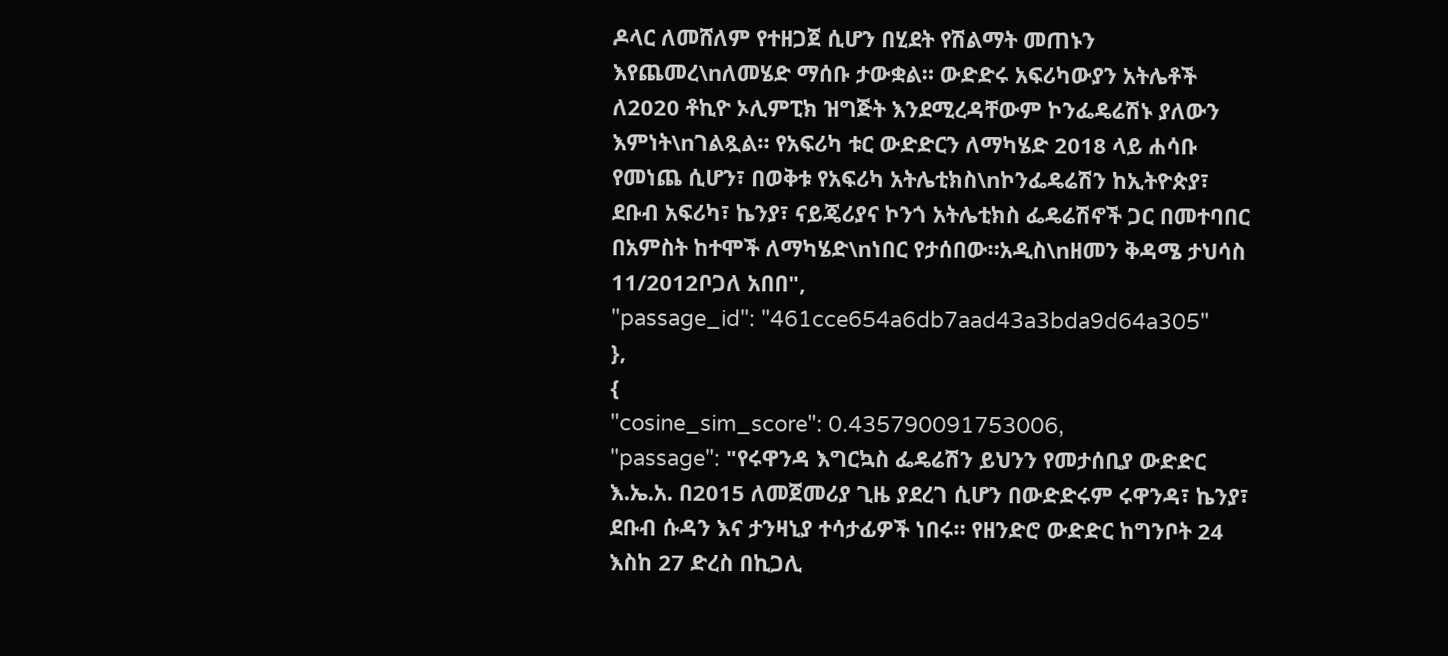ዶላር ለመሸለም የተዘጋጀ ሲሆን በሂደት የሽልማት መጠኑን እየጨመረ\nለመሄድ ማሰቡ ታውቋል። ውድድሩ አፍሪካውያን አትሌቶች ለ2020 ቶኪዮ ኦሊምፒክ ዝግጅት እንደሚረዳቸውም ኮንፌዴሬሽኑ ያለውን እምነት\nገልጿል። የአፍሪካ ቱር ውድድርን ለማካሄድ 2018 ላይ ሐሳቡ የመነጨ ሲሆን፣ በወቅቱ የአፍሪካ አትሌቲክስ\nኮንፌዴሬሽን ከኢትዮጵያ፣ ደቡብ አፍሪካ፣ ኬንያ፣ ናይጄሪያና ኮንጎ አትሌቲክስ ፌዴሬሽኖች ጋር በመተባበር በአምስት ከተሞች ለማካሄድ\nነበር የታሰበው።አዲስ\nዘመን ቅዳሜ ታህሳስ 11/2012ቦጋለ አበበ",
"passage_id": "461cce654a6db7aad43a3bda9d64a305"
},
{
"cosine_sim_score": 0.435790091753006,
"passage": "የሩዋንዳ እግርኳስ ፌዴሬሽን ይህንን የመታሰቢያ ውድድር እ.ኤ.አ. በ2015 ለመጀመሪያ ጊዜ ያደረገ ሲሆን በውድድሩም ሩዋንዳ፣ ኬንያ፣ ደቡብ ሱዳን እና ታንዛኒያ ተሳታፊዎች ነበሩ። የዘንድሮ ውድድር ከግንቦት 24 እስከ 27 ድረስ በኪጋሊ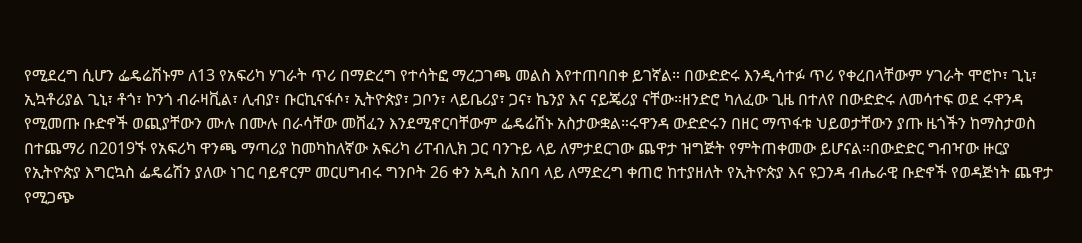የሚደረግ ሲሆን ፌዴሬሽኑም ለ13 የአፍሪካ ሃገራት ጥሪ በማድረግ የተሳትፎ ማረጋገጫ መልስ እየተጠባበቀ ይገኛል። በውድድሩ እንዲሳተፉ ጥሪ የቀረበላቸውም ሃገራት ሞሮኮ፣ ጊኒ፣ ኢኳቶሪያል ጊኒ፣ ቶጎ፣ ኮንጎ ብራዛቪል፣ ሊብያ፣ ቡርኪናፋሶ፣ ኢትዮጵያ፣ ጋቦን፣ ላይቤሪያ፣ ጋና፣ ኬንያ እና ናይጄሪያ ናቸው።ዘንድሮ ካለፈው ጊዜ በተለየ በውድድሩ ለመሳተፍ ወደ ሩዋንዳ የሚመጡ ቡድኖች ወጪያቸውን ሙሉ በሙሉ በራሳቸው መሸፈን እንደሚኖርባቸውም ፌዴሬሽኑ አስታውቋል።ሩዋንዳ ውድድሩን በዘር ማጥፋቱ ህይወታቸውን ያጡ ዜጎችን ከማስታወስ በተጨማሪ በ2019ኙ የአፍሪካ ዋንጫ ማጣሪያ ከመካከለኛው አፍሪካ ሪፐብሊክ ጋር ባንጉይ ላይ ለምታደርገው ጨዋታ ዝግጅት የምትጠቀመው ይሆናል።በውድድር ግብዣው ዙርያ የኢትዮጵያ እግርኳስ ፌዴሬሽን ያለው ነገር ባይኖርም መርሀግብሩ ግንቦት 26 ቀን አዲስ አበባ ላይ ለማድረግ ቀጠሮ ከተያዘለት የኢትዮጵያ እና ዩጋንዳ ብሔራዊ ቡድኖች የወዳጅነት ጨዋታ የሚጋጭ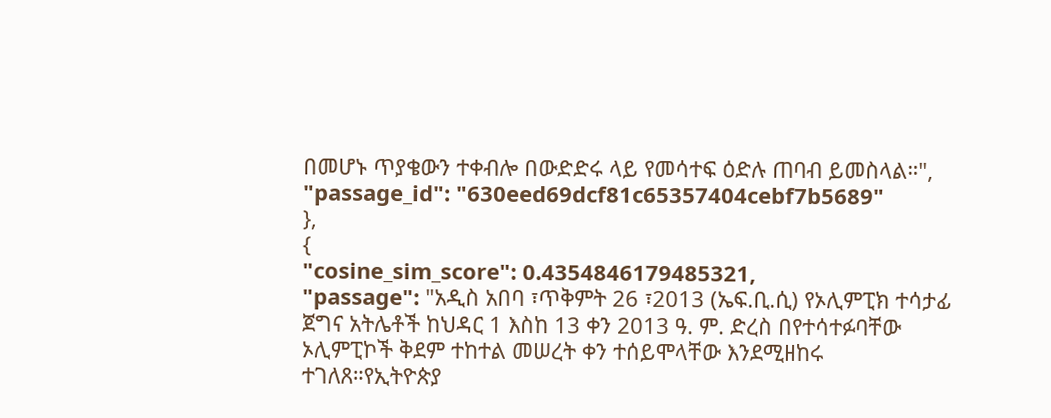በመሆኑ ጥያቄውን ተቀብሎ በውድድሩ ላይ የመሳተፍ ዕድሉ ጠባብ ይመስላል።",
"passage_id": "630eed69dcf81c65357404cebf7b5689"
},
{
"cosine_sim_score": 0.4354846179485321,
"passage": "አዲስ አበባ ፣ጥቅምት 26 ፣2013 (ኤፍ.ቢ.ሲ) የኦሊምፒክ ተሳታፊ ጀግና አትሌቶች ከህዳር 1 እስከ 13 ቀን 2013 ዓ. ም. ድረስ በየተሳተፉባቸው ኦሊምፒኮች ቅደም ተከተል መሠረት ቀን ተሰይሞላቸው እንደሚዘከሩ ተገለጸ።የኢትዮጵያ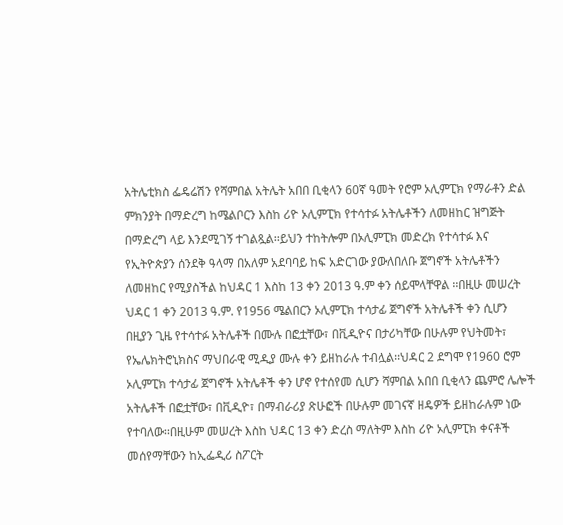አትሌቲክስ ፌዴሬሽን የሻምበል አትሌት አበበ ቢቂላን 60ኛ ዓመት የሮም ኦሊምፒክ የማራቶን ድል ምክንያት በማድረግ ከሜልቦርን እስከ ሪዮ ኦሊምፒክ የተሳተፉ አትሌቶችን ለመዘከር ዝግጅት በማድረግ ላይ እንደሚገኝ ተገልጿል፡፡ይህን ተከትሎም በኦሊምፒክ መድረክ የተሳተፉ እና የኢትዮጵያን ሰንደቅ ዓላማ በአለም አደባባይ ከፍ አድርገው ያውለበለቡ ጀግኖች አትሌቶችን ለመዘከር የሚያስችል ከህዳር 1 እስከ 13 ቀን 2013 ዓ.ም ቀን ሰይሞላቸዋል ፡፡በዚሁ መሠረት ህዳር 1 ቀን 2013 ዓ.ም. የ1956 ሜልበርን ኦሊምፒክ ተሳታፊ ጀግኖች አትሌቶች ቀን ሲሆን በዚያን ጊዜ የተሳተፉ አትሌቶች በሙሉ በፎቷቸው፣ በቪዲዮና በታሪካቸው በሁሉም የህትመት፣ የኤሌክትሮኒክስና ማህበራዊ ሚዲያ ሙሉ ቀን ይዘከራሉ ተብሏል፡፡ህዳር 2 ደግሞ የ1960 ሮም ኦሊምፒክ ተሳታፊ ጀግኖች አትሌቶች ቀን ሆኖ የተሰየመ ሲሆን ሻምበል አበበ ቢቂላን ጨምሮ ሌሎች አትሌቶች በፎቷቸው፣ በቪዲዮ፣ በማብራሪያ ጽሁፎች በሁሉም መገናኛ ዘዴዎች ይዘከራሉም ነው የተባለው፡፡በዚሁም መሠረት እስከ ህዳር 13 ቀን ድረስ ማለትም እስከ ሪዮ ኦሊምፒክ ቀናቶች መሰየማቸውን ከኢፌዲሪ ስፖርት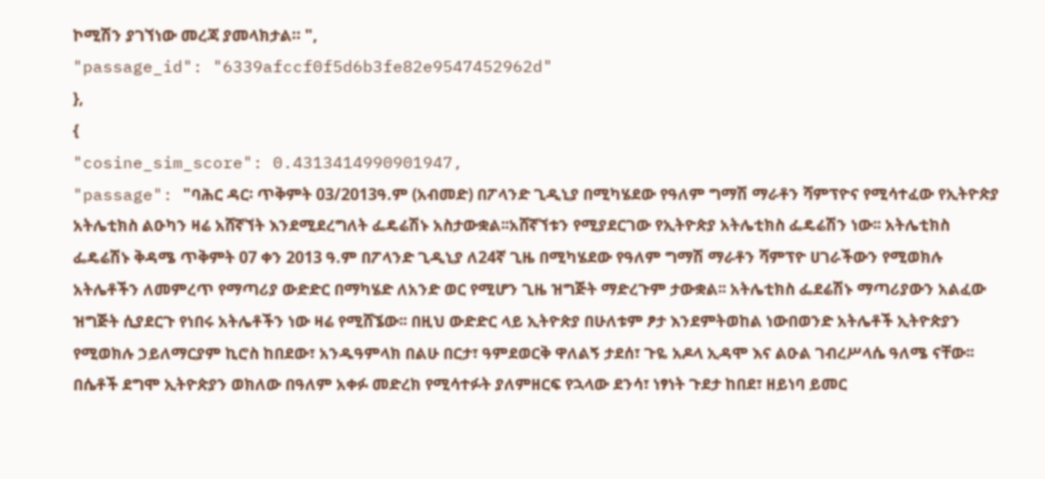ኮሚሽን ያገኘነው መረጃ ያመላክታል። ",
"passage_id": "6339afccf0f5d6b3fe82e9547452962d"
},
{
"cosine_sim_score": 0.4313414990901947,
"passage": "ባሕር ዳር፡ ጥቅምት 03/2013ዓ.ም (አብመድ) በፖላንድ ጊዲኒያ በሚካሄደው የዓለም ግማሽ ማራቶን ሻምፕዮና የሚሳተፈው የኢትዮጵያ አትሌቲክስ ልዑካን ዛሬ አሸኛኘት እንደሚደረግለት ፌዴሬሽኑ አስታውቋል፡፡አሸኛኘቱን የሚያደርገው የኢትዮጵያ አትሌቲክስ ፌዴሬሽን ነው፡፡ አትሌቲክስ ፌዴሬሽኑ ቅዳሜ ጥቅምት 07 ቀን 2013 ዓ.ም በፖላንድ ጊዲኒያ ለ24ኛ ጊዜ በሚካሄደው የዓለም ግማሽ ማራቶን ሻምፕዮ ሀገራችውን የሚወክሉ አትሌቶችን ለመምረጥ የማጣሪያ ውድድር በማካሄድ ለአንድ ወር የሚሆን ጊዜ ዝግጅት ማድረጉም ታውቋል፡፡ አትሌቲክስ ፌደሬሽኑ ማጣሪያውን አልፈው ዝግጅት ሲያደርጉ የነበሩ አትሌቶችን ነው ዛሬ የሚሸኜው፡፡ በዚህ ውድድር ላይ ኢትዮጵያ በሁለቱም ፆታ እንደምትወከል ነውበወንድ አትሌቶች ኢትዮጵያን የሚወክሉ ኃይለማርያም ኪሮስ ከበደው፣ አንዱዓምላክ በልሁ በርታ፣ ዓምደወርቅ ዋለልኝ ታደሰ፣ ጉዬ አዶላ ኢዳሞ እና ልዑል ገብረሥላሴ ዓለሜ ናቸው፡፡በሴቶች ደግሞ ኢትዮጵያን ወክለው በዓለም አቀፉ መድረክ የሚሳተፉት ያለምዘርፍ የኋላው ደንሳ፣ ነፃነት ጉደታ ከበደ፣ ዘይነባ ይመር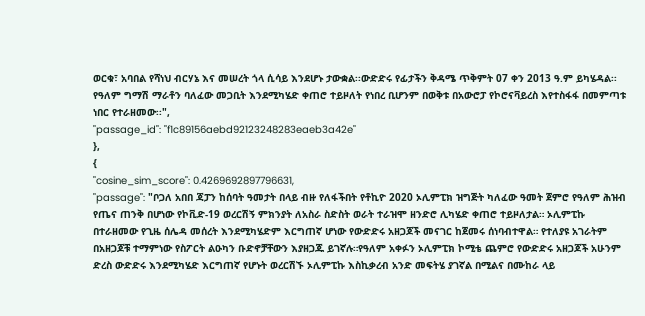ወርቁ፣ አባበል የሻነህ ብርሃኔ እና መሠረት ጎላ ሲሳይ እንደሆኑ ታውቋል፡፡ውድድሩ የፊታችን ቅዳሜ ጥቅምት 07 ቀን 2013 ዓ.ም ይካሄዳል፡፡ የዓለም ግማሽ ማራቶን ባለፈው መጋቢት እንደሚካሄድ ቀጠሮ ተይዞለት የነበረ ቢሆንም በወቅቱ በአውሮፓ የኮሮናቫይረስ እየተስፋፋ በመምጣቱ ነበር የተራዘመው፡፡",
"passage_id": "f1c89156aebd92123248283eaeb3a42e"
},
{
"cosine_sim_score": 0.4269692897796631,
"passage": "ቦጋለ አበበ ጃፓን ከሰባት ዓመታት በላይ ብዙ የለፋችበት የቶኪዮ 2020 ኦሊምፒክ ዝግጅት ካለፈው ዓመት ጀምሮ የዓለም ሕዝብ የጤና ጠንቅ በሆነው የኮቪድ-19 ወረርሽኝ ምክንያት ለአስራ ስድስት ወራት ተራዝሞ ዘንድሮ ሊካሄድ ቀጠሮ ተይዞለታል። ኦሊምፒኩ በተራዘመው የጊዜ ሰሌዳ መሰረት እንደሚካሄድም እርግጠኛ ሆነው የውድድሩ አዘጋጆች መናገር ከጀመሩ ሰነባብተዋል። የተለያዩ አገራትም በአዘጋጆቹ ተማምነው የስፖርት ልዑካን ቡድኖቻቸውን እያዘጋጁ ይገኛሉ።የዓለም አቀፉን ኦሊምፒክ ኮሚቴ ጨምሮ የውድድሩ አዘጋጆች አሁንም ድረስ ውድድሩ እንደሚካሄድ እርግጠኛ የሆኑት ወረርሽኙ ኦሊምፒኩ እስኪቃረብ አንድ መፍትሄ ያገኛል በሚልና በሙከራ ላይ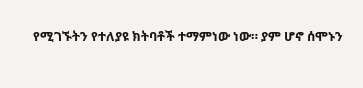የሚገኙትን የተለያዩ ክትባቶች ተማምነው ነው። ያም ሆኖ ሰሞኑን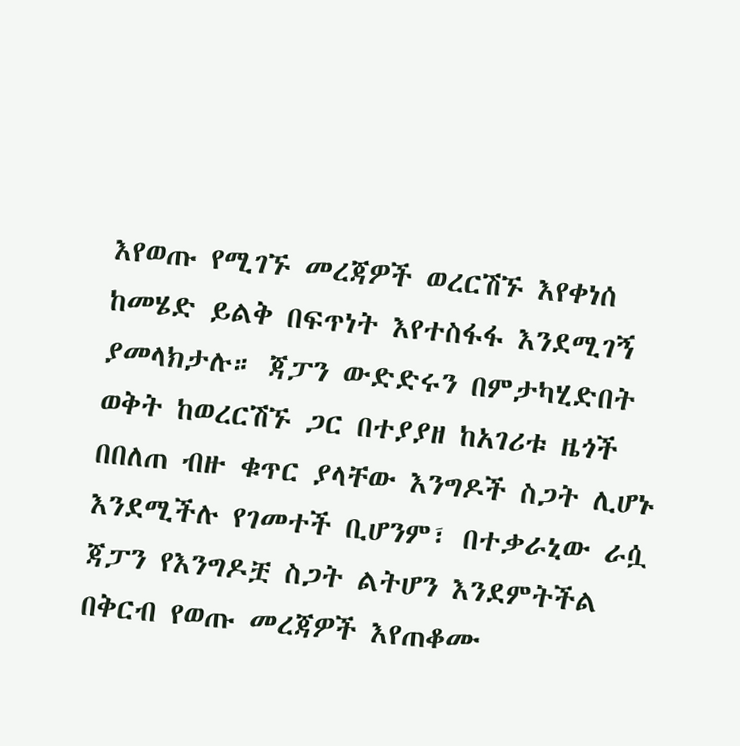እየወጡ የሚገኙ መረጃዎች ወረርሽኙ እየቀነሰ ከመሄድ ይልቅ በፍጥነት እየተስፋፋ እንደሚገኝ ያመላክታሉ። ጃፓን ውድድሩን በምታካሂድበት ወቅት ከወረርሽኙ ጋር በተያያዘ ከአገሪቱ ዜጎች በበለጠ ብዙ ቁጥር ያላቸው እንግዶች ስጋት ሊሆኑ እንደሚችሉ የገመተች ቢሆንም፣ በተቃራኒው ራሷ ጃፓን የእንግዶቿ ስጋት ልትሆን እንደምትችል በቅርብ የወጡ መረጃዎች እየጠቆሙ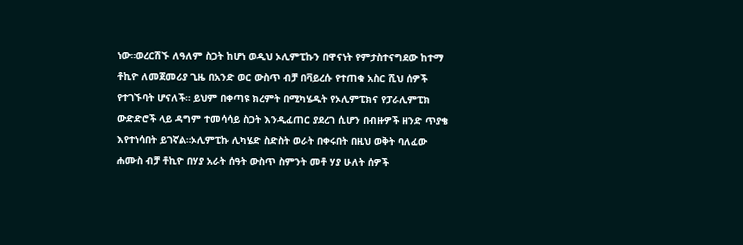ነው።ወረርሽኙ ለዓለም ስጋት ከሆነ ወዲህ ኦሊምፒኩን በዋናነት የምታስተናግደው ከተማ ቶኪዮ ለመጀመሪያ ጊዜ በአንድ ወር ውስጥ ብቻ በቫይረሱ የተጠቁ አስር ሺህ ሰዎች የተገኙባት ሆናለች። ይህም በቀጣዩ ክረምት በሚካሄዱት የኦሊምፒክና የፓራሊምፒክ ውድድሮች ላይ ዳግም ተመሳሳይ ስጋት እንዲፈጠር ያደረገ ሲሆን በብዙዎች ዘንድ ጥያቄ እየተነሳበት ይገኛል።ኦሊምፒኩ ሊካሄድ ስድስት ወራት በቀሩበት በዚህ ወቅት ባለፈው ሐሙስ ብቻ ቶኪዮ በሃያ አራት ሰዓት ውስጥ ስምንት መቶ ሃያ ሁለት ሰዎች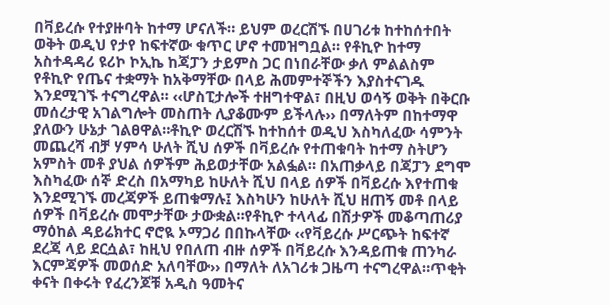በቫይረሱ የተያዙባት ከተማ ሆናለች። ይህም ወረርሽኙ በሀገሪቱ ከተከሰተበት ወቅት ወዲህ የታየ ከፍተኛው ቁጥር ሆኖ ተመዝግቧል። የቶኪዮ ከተማ አስተዳዳሪ ዩሪኮ ኮኢኬ ከጃፓን ታይምስ ጋር በነበራቸው ቃለ ምልልስም የቶኪዮ የጤና ተቋማት ከአቅማቸው በላይ ሕመምተኞችን እያስተናገዱ እንደሚገኙ ተናግረዋል። ‹‹ሆስፒታሎች ተዘግተዋል፣ በዚህ ወሳኝ ወቅት በቅርቡ መሰረታዊ አገልግሎት መስጠት ሊያቆሙም ይችላሉ›› በማለትም በከተማዋ ያለውን ሁኔታ ገልፀዋል።ቶኪዮ ወረርሽኙ ከተከሰተ ወዲህ እስካለፈው ሳምንት መጨረሻ ብቻ ሃምሳ ሁለት ሺህ ሰዎች በቫይረሱ የተጠቁባት ከተማ ስትሆን አምስት መቶ ያህል ሰዎችም ሕይወታቸው አልፏል። በአጠቃላይ በጃፓን ደግሞ እስካፈው ሰኞ ድረስ በአማካይ ከሁለት ሺህ በላይ ሰዎች በቫይረሱ እየተጠቁ እንደሚገኙ መረጃዎች ይጠቁማሉ፤ እስካሁን ከሁለት ሺህ ዘጠኝ መቶ በላይ ሰዎች በቫይረሱ መሞታቸው ታውቋል።የቶኪዮ ተላላፊ በሽታዎች መቆጣጠሪያ ማዕከል ዳይሬክተር ኖሮዪ ኦማጋሪ በበኩላቸው ‹‹የቫይረሱ ሥርጭት ከፍተኛ ደረጃ ላይ ደርሷል፣ ከዚህ የበለጠ ብዙ ሰዎች በቫይረሱ እንዳይጠቁ ጠንካራ እርምጃዎች መወሰድ አለባቸው›› በማለት ለአገሪቱ ጋዜጣ ተናግረዋል።ጥቂት ቀናት በቀሩት የፈረንጆቹ አዲስ ዓመትና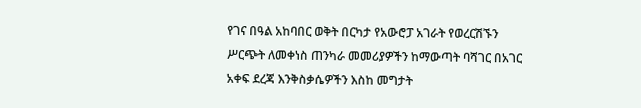የገና በዓል አከባበር ወቅት በርካታ የአውሮፓ አገራት የወረርሽኙን ሥርጭት ለመቀነስ ጠንካራ መመሪያዎችን ከማውጣት ባሻገር በአገር አቀፍ ደረጃ እንቅስቃሴዎችን እስከ መግታት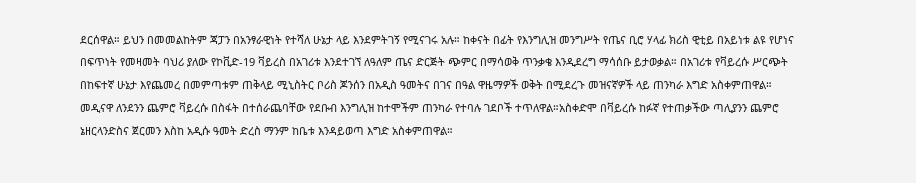ደርሰዋል። ይህን በመመልከትም ጃፓን በአንፃራዊነት የተሻለ ሁኔታ ላይ እንደምትገኝ የሚናገሩ አሉ። ከቀናት በፊት የእንግሊዝ መንግሥት የጤና ቢሮ ሃላፊ ክሪስ ዊቲይ በአይነቱ ልዩ የሆነና በፍጥነት የመዛመት ባህሪ ያለው የኮቪድ-19 ቫይረስ በአገሪቱ እንደተገኘ ለዓለም ጤና ድርጅት ጭምር በማሳወቅ ጥንቃቄ እንዲደረግ ማሳሰቡ ይታወቃል። በአገሪቱ የቫይረሱ ሥርጭት በከፍተኛ ሁኔታ እየጨመረ በመምጣቱም ጠቅላይ ሚኒስትር ቦሪስ ጆንሰን በአዲስ ዓመትና በገና በዓል ዋዜማዎች ወቅት በሚደረጉ መዝናኛዎች ላይ ጠንካራ እግድ አስቀምጠዋል። መዲናዋ ለንደንን ጨምሮ ቫይረሱ በስፋት በተሰራጨባቸው የደቡብ እንግሊዝ ከተሞችም ጠንካራ የተባሉ ገደቦች ተጥለዋል።አስቀድሞ በቫይረሱ ከፉኛ የተጠቃችው ጣሊያንን ጨምሮ ኔዘርላንድስና ጀርመን እስከ አዲሱ ዓመት ድረስ ማንም ከቤቱ እንዳይወጣ እግድ አስቀምጠዋል።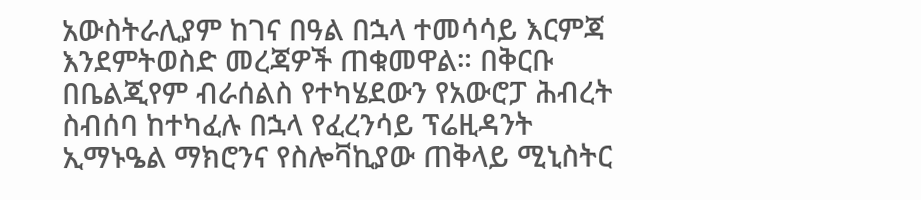አውስትራሊያም ከገና በዓል በኋላ ተመሳሳይ እርምጃ እንደምትወስድ መረጃዎች ጠቁመዋል። በቅርቡ በቤልጂየም ብራሰልስ የተካሄደውን የአውሮፓ ሕብረት ስብሰባ ከተካፈሉ በኋላ የፈረንሳይ ፕሬዚዳንት ኢማኑዔል ማክሮንና የስሎቫኪያው ጠቅላይ ሚኒስትር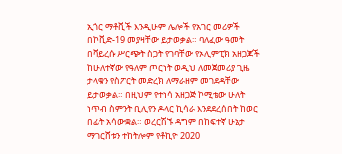ኢጎር ማቶቪች እንዲሁም ሌሎች የአገር መሪዎች በኮቪድ-19 መያዛቸው ይታወቃል። ባለፈው ዓመት በቫይረሱ ሥርጭት ስጋት የገባቸው የኦሊምፒክ አዘጋጆች ከሁለተኛው የዓለም ጦርነት ወዲህ ለመጀመሪያ ጊዜ ታላቁን የስፖርት መድረክ ለማራዘም መገደዳቸው ይታወቃል። በዚህም የተነሳ አዘጋጅ ኮሚቴው ሁለት ነጥብ ስምንት ቢሊየን ዶላር ኪሳራ እንደደረሰበት ከወር በፊት አሳውቋል። ወረርሽኙ ዳግም በከፍተኛ ሁኔታ ማገርሸቱን ተከትሎም የቶኪዮ 2020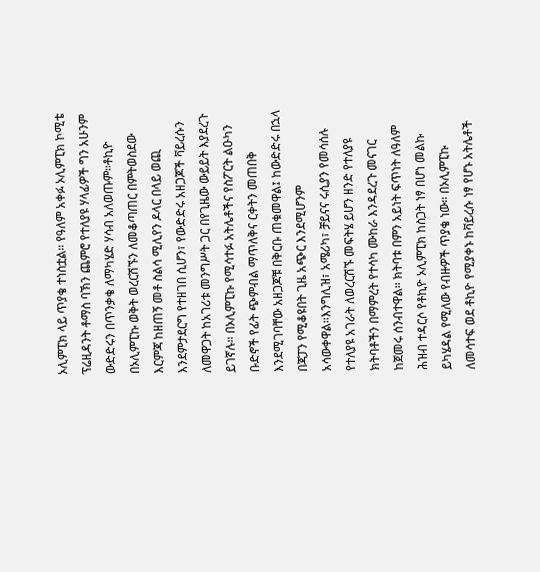ኦሊምፒክ ላይ ጥያቄ ተነስቷል። የዓለም አቀፉ ኦሊምፒክ ኮሚቴ ፕሬዚዳንት ቶማስ ባኽን ጨምሮ የተለያዩ ሃላፊዎች ግን አሁንም ውድድሩን በጥንቃቄ ለማካሄድ ሃሳብ አለወጡም።ቶኪዮ በኦሊምፒኩ ወቅት ወረርሽኙን ለመቆጣጠር በምትወስደው እርምጃ ከዘጠኝ መቶ ስልሳ ሚሊየን ዶላር በላይ ወጪ እንደምታደርግ የተዘገበ ሲሆን፣ የውድድሩ አዘጋጆች ቫይረሱን ለመዋጋት ከአገሪቱ መንግሥት ጋር በየጊዜው ውይይት እያደረጉ ይገኛሉ። በኦሊምፒኩ የሚሳተፉ አትሌቶችና የስፖርት ልዑካን ቡድኖች የፊት ጭምብል ማጥለቅና ርቀትን መጠበቅ እንደሚገባቸው አዘጋጆቹ በቅርቡ ጠቁመዋል፤ ከውድድሩ በኋላ በጃፓን የሚቆዩበት ጊዜ አጭር እንደሚሆንም አሳውቀዋል።እንግሊዝ፣ አሜሪካ፣ ቻይናና ሩሲያን የመሳሰሉ የተለያዩ አገራት ለወረርሽኙ መፍትሄ ይሆን ዘንድ የተለያዩ ክትባቶችን በማምረት የተሳካ ሙከራ እንዳደረጉ መናገር ከጀመሩ ሰንብተዋል። ክትባቱ በምን አይነት ፍጥነት ለዓለም ሕዝብ ተዳርሶ የቶኪዮ ኦሊምፒክ ከስጋት ነፃ በሆነ መልኩ ይካሄዳል የሚለው የብዙዎች ጥያቄ ነው። በኦሊምፒኩ ለመሳተፍ ወደ ቶኪዮ የሚያቀኑ ከቫይረሱ ነፃ የሆኑ አትሌቶች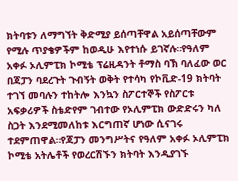ክትባቱን ለማግኘት ቅድሚያ ይሰጣቸዋል አይሰጣቸውም የሚሉ ጥያቄዎችም ከወዲሁ እየተነሱ ይገኛሉ።የዓለም አቀፉ ኦሊምፒክ ኮሚቴ ፕሬዚዳንት ቶማስ ባኽ ባለፈው ወር በጃፓን ባደረጉት ጉብኝት ወቅት የተሳካ የኮቪድ-19 ክትባት ተገኘ መባሉን ተከትሎ እንኳን ስፖርተኞች የስፖርቱ አፍቃሪዎች ስቴድየም ገብተው የኦሊምፒክ ውድድሩን ካለ ስጋት እንደሚመለከቱ እርግጠኛ ሆነው ሲናገሩ ተደምጠዋል።የጃፓን መንግሥትና የዓለም አቀፉ ኦሊምፒክ ኮሚቴ አትሌቶች የወረርሽኙን ክትባት እንዲያገኙ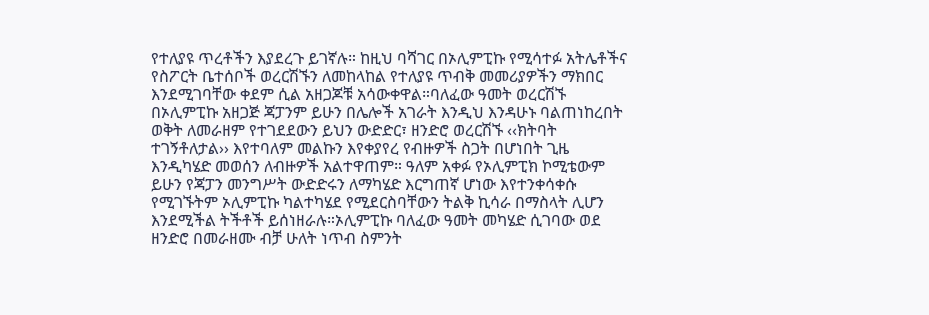የተለያዩ ጥረቶችን እያደረጉ ይገኛሉ። ከዚህ ባሻገር በኦሊምፒኩ የሚሳተፉ አትሌቶችና የስፖርት ቤተሰቦች ወረርሽኙን ለመከላከል የተለያዩ ጥብቅ መመሪያዎችን ማክበር እንደሚገባቸው ቀደም ሲል አዘጋጆቹ አሳውቀዋል።ባለፈው ዓመት ወረርሽኙ በኦሊምፒኩ አዘጋጅ ጃፓንም ይሁን በሌሎች አገራት እንዲህ እንዳሁኑ ባልጠነከረበት ወቅት ለመራዘም የተገደደውን ይህን ውድድር፣ ዘንድሮ ወረርሽኙ ‹‹ክትባት ተገኝቶለታል›› እየተባለም መልኩን እየቀያየረ የብዙዎች ስጋት በሆነበት ጊዜ እንዲካሄድ መወሰን ለብዙዎች አልተዋጠም። ዓለም አቀፉ የኦሊምፒክ ኮሚቴውም ይሁን የጃፓን መንግሥት ውድድሩን ለማካሄድ እርግጠኛ ሆነው እየተንቀሳቀሱ የሚገኙትም ኦሊምፒኩ ካልተካሄደ የሚደርስባቸውን ትልቅ ኪሳራ በማስላት ሊሆን እንደሚችል ትችቶች ይሰነዘራሉ።ኦሊምፒኩ ባለፈው ዓመት መካሄድ ሲገባው ወደ ዘንድሮ በመራዘሙ ብቻ ሁለት ነጥብ ስምንት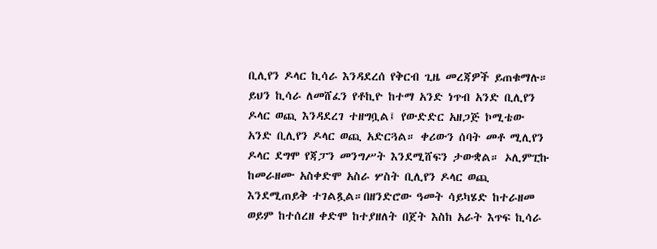ቢሊየን ዶላር ኪሳራ እንዳደረሰ የቅርብ ጊዜ መረጃዎች ይጠቁማሉ። ይህን ኪሳራ ለመሸፈን የቶኪዮ ከተማ አንድ ነጥብ አንድ ቢሊየን ዶላር ወጪ እንዳደረገ ተዘግቧል፤ የውድድር አዘጋጅ ኮሚቴው አንድ ቢሊየን ዶላር ወጪ አድርጓል። ቀሪውን ሰባት መቶ ሚሊየን ዶላር ደግሞ የጃፓን መንግሥት እንደሚሸፍን ታውቋል። ኦሊምፒኩ ከመራዘሙ አስቀድሞ አስራ ሦስት ቢሊየን ዶላር ወጪ እንደሚጠይቅ ተገልጿል።በዘንድሮው ዓመት ሳይካሄድ ከተራዘመ ወይም ከተሰረዘ ቀድሞ ከተያዘለት በጀት እስከ አራት እጥፍ ኪሳራ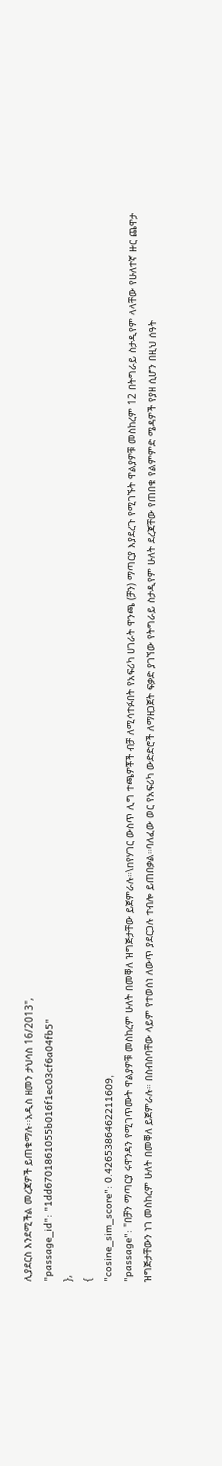ሊያደርስ እንደሚችል መረጃዎች ይጠቁማሉ፡፡አዲስ ዘመን ታህሳስ 16/2013",
"passage_id": "1dd6701861055b016f1ec03cf6a04fb5"
},
{
"cosine_sim_score": 0.4265386462211609,
"passage": "በቻን ማጣርያ ሩዋንዳን የሚገጥሙት ዋልያዎቹ መስከረም ሁለት በመቐለ ዝግጅታቸው ይጀምራሉ።\nየሃገር ውስጥ ሊግ ተጫዎቾች ብቻ ለሚሳተፉበት የአፍሪካ ሀገራት ዋንጫ (ቻን) ማጣርያ እያደረጉ የሚገኙት ዋልያዎቹ መስከረም 12 በትግራይ ስታዲየም ላላቸው የሁለተኛ ዙር ጨዋታ ዝግጅታቸውን ነገ መስከረም ሁለት በመቐለ ይጀምራሉ። በስብስባቸው ላይም የተወሰነ ለውጥ ያደርጋሉ ተብሎ ይጠበቃል።ባለፈው ወር የአፍሪካ ውድድሮች ለማዘጋጀት ፍቃድ ያገኘው የትግራይ ስታዲየም ሁለት ደረጃቸው የጠበቁ የልምምድ ሜዳዎች የያዘ ሲሆን በዚህ ሰዓት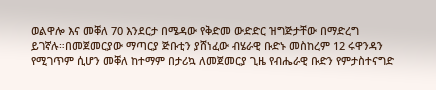ወልዋሎ እና መቐለ 70 እንደርታ በሜዳው የቅድመ ውድድር ዝግጅታቸው በማድረግ ይገኛሉ።በመጀመርያው ማጣርያ ጅቡቲን ያሸነፈው ብሄራዊ ቡድኑ መስከረም 12 ሩዋንዳን የሚገጥም ሲሆን መቐለ ከተማም በታሪኳ ለመጀመርያ ጊዜ የብሔራዊ ቡድን የምታስተናግድ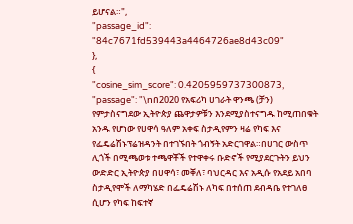ይሆናል።",
"passage_id": "84c7671fd539443a4464726ae8d43c09"
},
{
"cosine_sim_score": 0.4205959737300873,
"passage": "\nበ2020 የአፍሪካ ሀገራት ዋንጫ (ቻን) የምታስናግደው ኢትዮጵያ ጨዋታዎቹን እንደሚያስተናግዱ ከሚጠበቁት አንዱ የሆነው የሀዋሳ ዓለም አቀፍ ስታዲየምን ዛሬ የካፍ እና የፌዴሬሽኑፕሬዝዳንት በተገኙበት ጎብኝት አድርገዋል።በሀገር ውስጥ ሊጎች በሚጫወቱ ተጫዋቾች የተዋቀሩ ቡድኖች የሚያደርጉትን ይህን ውድድር ኢትዮጵያ በሀዋሳ፣ መቐለ፣ ባህርዳር እና አዲሱ የአደይ አበባ ስታዲየሞች ለማካሄድ በፌዴሬሽኑ ለካፍ በተሰጠ ደብዳቤ የተገለፀ ሲሆን የካፍ ከፍተኛ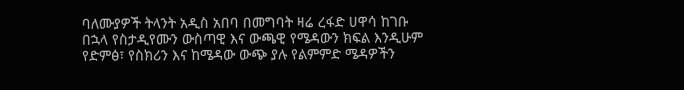ባለሙያዎች ትላንት አዲስ አበባ በመግባት ዛሬ ረፋድ ሀዋሳ ከገቡ በኋላ የስታዲየሙን ውስጣዊ እና ውጫዊ የሜዳውን ክፍል እንዲሁም የድምፅ፣ የስክሪን እና ከሜዳው ውጭ ያሉ የልምምድ ሜዳዎችን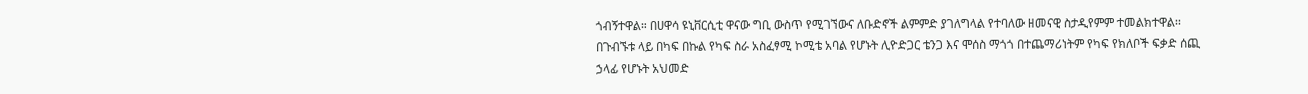ጎብኝተዋል። በሀዋሳ ዩኒቨርሲቲ ዋናው ግቢ ውስጥ የሚገኘውና ለቡድኖች ልምምድ ያገለግላል የተባለው ዘመናዊ ስታዲየምም ተመልክተዋል፡፡በጉብኙቱ ላይ በካፍ በኩል የካፍ ስራ አስፈፃሚ ኮሚቴ አባል የሆኑት ሊዮድጋር ቴንጋ እና ሞሰስ ማጎጎ በተጨማሪነትም የካፍ የክለቦች ፍቃድ ሰጪ ኃላፊ የሆኑት አህመድ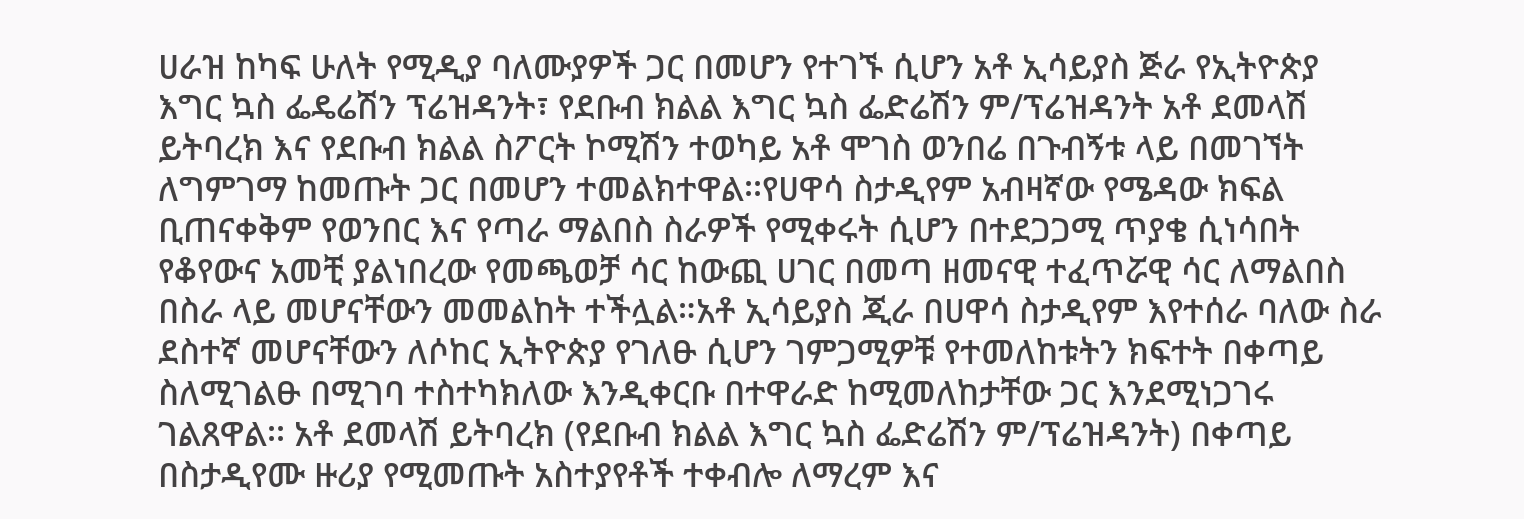ሀራዝ ከካፍ ሁለት የሚዲያ ባለሙያዎች ጋር በመሆን የተገኙ ሲሆን አቶ ኢሳይያስ ጅራ የኢትዮጵያ እግር ኳስ ፌዴሬሽን ፕሬዝዳንት፣ የደቡብ ክልል እግር ኳስ ፌድሬሽን ም/ፕሬዝዳንት አቶ ደመላሽ ይትባረክ እና የደቡብ ክልል ስፖርት ኮሚሽን ተወካይ አቶ ሞገስ ወንበሬ በጉብኝቱ ላይ በመገኘት ለግምገማ ከመጡት ጋር በመሆን ተመልክተዋል፡፡የሀዋሳ ስታዲየም አብዛኛው የሜዳው ክፍል ቢጠናቀቅም የወንበር እና የጣራ ማልበስ ስራዎች የሚቀሩት ሲሆን በተደጋጋሚ ጥያቄ ሲነሳበት የቆየውና አመቺ ያልነበረው የመጫወቻ ሳር ከውጪ ሀገር በመጣ ዘመናዊ ተፈጥሯዊ ሳር ለማልበስ በስራ ላይ መሆናቸውን መመልከት ተችሏል።አቶ ኢሳይያስ ጂራ በሀዋሳ ስታዲየም እየተሰራ ባለው ስራ ደስተኛ መሆናቸውን ለሶከር ኢትዮጵያ የገለፁ ሲሆን ገምጋሚዎቹ የተመለከቱትን ክፍተት በቀጣይ ስለሚገልፁ በሚገባ ተስተካክለው እንዲቀርቡ በተዋራድ ከሚመለከታቸው ጋር እንደሚነጋገሩ ገልጸዋል፡፡ አቶ ደመላሽ ይትባረክ (የደቡብ ክልል እግር ኳስ ፌድሬሽን ም/ፕሬዝዳንት) በቀጣይ በስታዲየሙ ዙሪያ የሚመጡት አስተያየቶች ተቀብሎ ለማረም እና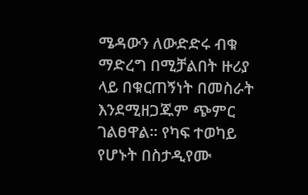ሜዳውን ለውድድሩ ብቁ ማድረግ በሚቻልበት ዙሪያ ላይ በቁርጠኝነት በመስራት እንደሚዘጋጁም ጭምር ገልፀዋል፡፡ የካፍ ተወካይ የሆኑት በስታዲየሙ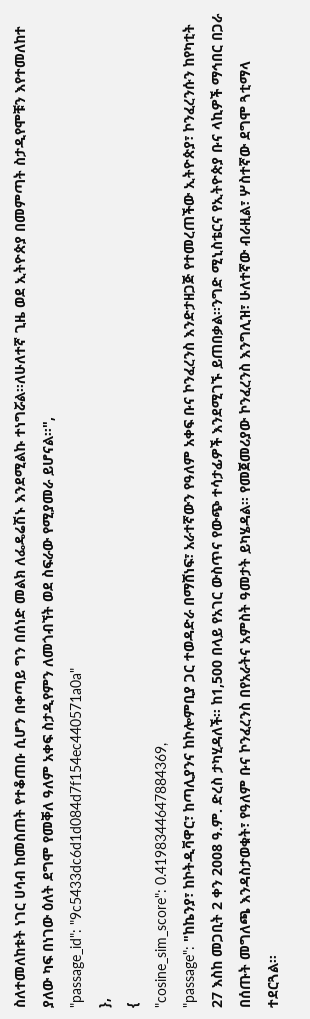ስለተመለከቱት ነገር ሀሳብ ከመስጠት የተቆጠቡ ሲሆን በቀጣይ ግን በሰነድ መልክ ለፌዴሬሽኑ እንደሚልኩ ተነግሯል፡፡ለሁለተኛ ጊዜ ወደ ኢትዮጵያ በመምጣት ስታዲየሞቹን እየተመለከተ ያለው ካፍ በነገው ዕለት ደግሞ የመቐለ ዓለም አቀፍ ስታዲየምን ለመጎብኘት ወደ ስፍራው የሚያመራ ይሆናል፡፡",
"passage_id": "9c5433dc6d1d084d7f154ec440571a0a"
},
{
"cosine_sim_score": 0.4198344647884369,
"passage": "ከኬንያ፣ ከኮትዲቫዋር፣ ከጣሊያንና ከኮሎምቢያ ጋር ተወዳድራ በማሸነፍ፣ አራተኛውን የዓለም አቀፍ ቡና ኮንፈረንስ እንድታዘጋጅ የተመረጠችው ኢትዮጵያ፣ ኮንፈረንሱን ከየካቲት 27 እስከ መጋቢት 2 ቀን 2008 ዓ.ም. ድረስ ታካሂዳለች፡፡ ከ1,500 በላይ የአገር ውስጥና የውጭ ተሳታፊዎች እንደሚገኙ ይጠበቃል፡፡ንግድ ሚኒስቴርና የኢትዮጵያ ቡና ላኪዎች ማኅበር በጋራ በሰጡት መግለጫ እንዳስታወቁት፣ የዓለም ቡና ኮንፈረንስ በየአራትና አምስት ዓመታት ይካሄዳል፡፡ የመጀመሪያው ኮንፈረንስ እንግሊዝ፣ ሁለተኛው ብራዚል፣ ሦስተኛው ደግሞ ጓቲማላ ተደርጓል፡፡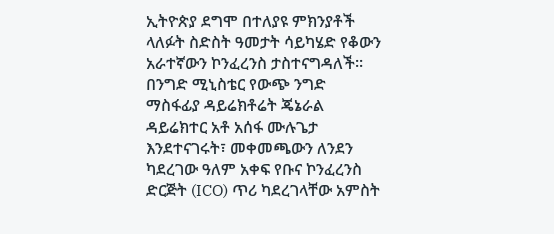ኢትዮጵያ ደግሞ በተለያዩ ምክንያቶች ላለፉት ስድስት ዓመታት ሳይካሄድ የቆውን አራተኛውን ኮንፈረንስ ታስተናግዳለች፡፡በንግድ ሚኒስቴር የውጭ ንግድ ማስፋፊያ ዳይሬክቶሬት ጄኔራል ዳይሬክተር አቶ አሰፋ ሙሉጌታ እንደተናገሩት፣ መቀመጫውን ለንደን ካደረገው ዓለም አቀፍ የቡና ኮንፈረንስ ድርጅት (ICO) ጥሪ ካደረገላቸው አምስት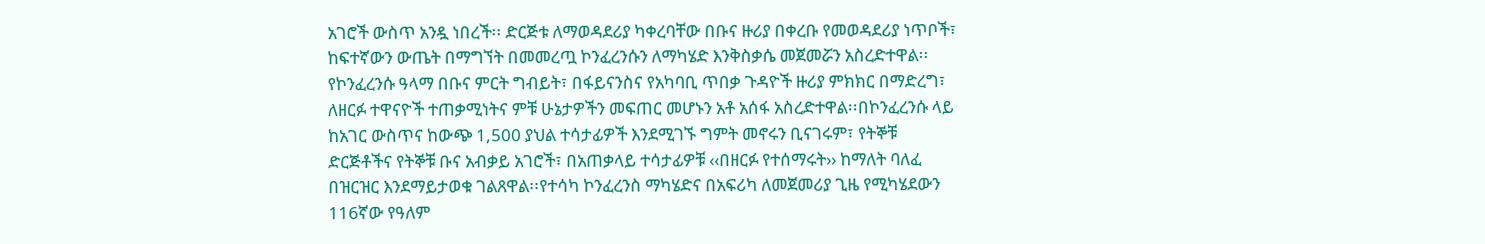አገሮች ውስጥ አንዷ ነበረች፡፡ ድርጅቱ ለማወዳደሪያ ካቀረባቸው በቡና ዙሪያ በቀረቡ የመወዳደሪያ ነጥቦች፣ ከፍተኛውን ውጤት በማግኘት በመመረጧ ኮንፈረንሱን ለማካሄድ እንቅስቃሴ መጀመሯን አስረድተዋል፡፡የኮንፈረንሱ ዓላማ በቡና ምርት ግብይት፣ በፋይናንስና የአካባቢ ጥበቃ ጉዳዮች ዙሪያ ምክክር በማድረግ፣ ለዘርፉ ተዋናዮች ተጠቃሚነትና ምቹ ሁኔታዎችን መፍጠር መሆኑን አቶ አሰፋ አስረድተዋል፡፡በኮንፈረንሱ ላይ ከአገር ውስጥና ከውጭ 1,500 ያህል ተሳታፊዎች እንደሚገኙ ግምት መኖሩን ቢናገሩም፣ የትኞቹ ድርጅቶችና የትኞቹ ቡና አብቃይ አገሮች፣ በአጠቃላይ ተሳታፊዎቹ ‹‹በዘርፉ የተሰማሩት›› ከማለት ባለፈ በዝርዝር እንደማይታወቁ ገልጸዋል፡፡የተሳካ ኮንፈረንስ ማካሄድና በአፍሪካ ለመጀመሪያ ጊዜ የሚካሄደውን 116ኛው የዓለም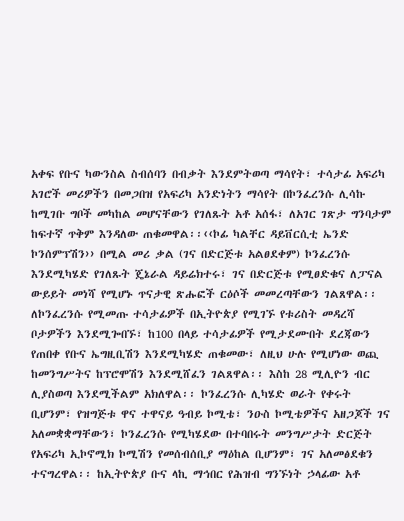አቀፍ የቡና ካውንስል ስብሰባን በብቃት እንደምትወጣ ማሳየት፣ ተሳታፊ አፍሪካ አገሮች መሪዎችን በመጋበዝ የአፍሪካ አንድነትን ማሳየት በኮንፈረንሱ ሊሳኩ ከሚገቡ ግቦች መካከል መሆናቸውን የገለጹት አቶ አሰፋ፣ ለአገር ገጽታ ግንባታም ከፍተኛ ጥቅም እንዳለው ጠቁመዋል፡፡‹‹ኮፊ ካልቸር ዳይቨርሲቲ ኤንድ ኮንሰምፕሽን›› በሚል መሪ ቃል (ገና በድርጅቱ አልፀደቀም) ኮንፈረንሱ እንደሚካሄድ የገለጹት ጄኔራል ዳይሬክተሩ፣ ገና በድርጅቱ የሚፀድቁና ለፓናል ውይይት መነሻ የሚሆኑ ጥናታዊ ጽሑፎች ርዕሶች መመረጣቸውን ገልጸዋል፡፡ለኮንፈረንሱ የሚመጡ ተሳታፊዎች በኢትዮጵያ የሚገኙ የቱሪስት መዳረሻ ቦታዎችን እንደሚጐበኙ፣ ከ100 በላይ ተሳታፊዎች የሚታደሙበት ደረጃውን የጠበቀ የቡና ኤግዚቢሽን እንደሚካሄድ ጠቁመው፣ ለዚህ ሁሉ የሚሆነው ወጪ ከመንግሥትና ከፕሮሞሽን እንደሚሸፈን ገልጸዋል፡፡ እስከ 28 ሚሊዮን ብር ሊያስወጣ እንደሚችልም አክለዋል፡፡ ኮንፈረንሱ ሊካሄድ ወራት የቀሩት ቢሆንም፣ የዝግጅቱ ዋና ተዋናይ ዓብይ ኮሚቴ፣ ንዑስ ኮሚቴዎችና አዘጋጆች ገና አለመቋቋማቸውን፣ ኮንፈረንሱ የሚካሄደው በተባበሩት መንግሥታት ድርጅት የአፍሪካ ኢኮኖሚክ ኮሚሽን የመሰብሰቢያ ማዕከል ቢሆንም፣ ገና አለመፅደቁን ተናግረዋል፡፡ ከኢትዮጵያ ቡና ላኪ ማኅበር የሕዝብ ግንኙነት ኃላፊው አቶ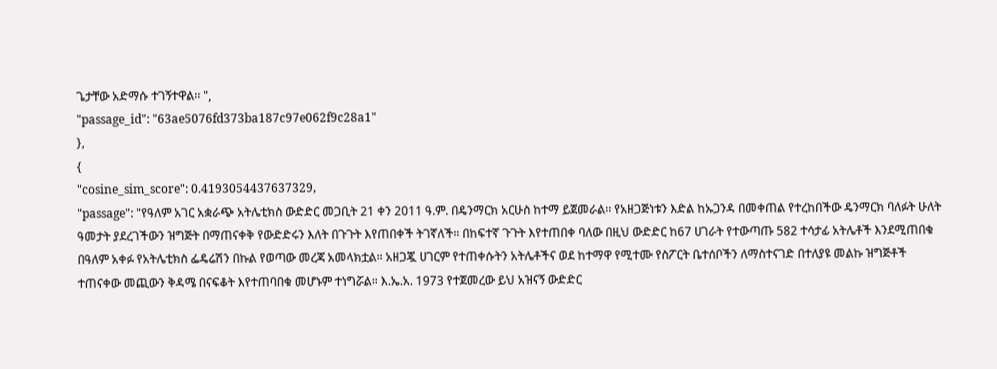ጌታቸው አድማሱ ተገኝተዋል፡፡ ",
"passage_id": "63ae5076fd373ba187c97e062f9c28a1"
},
{
"cosine_sim_score": 0.4193054437637329,
"passage": "የዓለም አገር አቋራጭ አትሌቲክስ ውድድር መጋቢት 21 ቀን 2011 ዓ.ም. በዴንማርክ አርሁስ ከተማ ይጀመራል፡፡ የአዘጋጅነቱን እድል ከኡጋንዳ በመቀጠል የተረከበችው ዴንማርክ ባለፉት ሁለት ዓመታት ያደረገችውን ዝግጅት በማጠናቀቅ የውድድሩን እለት በጉጉት እየጠበቀች ትገኛለች። በከፍተኛ ጉጉት እየተጠበቀ ባለው በዚህ ውድድር ከ67 ሀገራት የተውጣጡ 582 ተሳታፊ አትሌቶች እንደሚጠበቁ በዓለም አቀፉ የአትሌቲክስ ፌዴሬሽን በኩል የወጣው መረጃ አመላክቷል። አዘጋጇ ሀገርም የተጠቀሱትን አትሌቶችና ወደ ከተማዋ የሚተሙ የስፖርት ቤተሰቦችን ለማስተናገድ በተለያዩ መልኩ ዝግጅቶች ተጠናቀው መጪውን ቅዳሜ በናፍቆት እየተጠባበቁ መሆኑም ተነግሯል። እ.ኤ.አ. 1973 የተጀመረው ይህ አዝናኝ ውድድር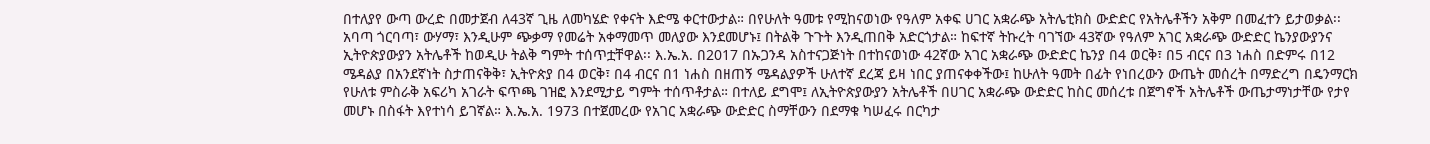በተለያየ ውጣ ውረድ በመታጀብ ለ43ኛ ጊዜ ለመካሄድ የቀናት እድሜ ቀርተውታል። በየሁለት ዓመቱ የሚከናወነው የዓለም አቀፍ ሀገር አቋራጭ አትሌቲክስ ውድድር የአትሌቶችን አቅም በመፈተን ይታወቃል፡፡ አባጣ ጎርባጣ፣ ውሃማ፣ እንዲሁም ጭቃማ የመሬት አቀማመጥ መለያው እንደመሆኑ፤ በትልቅ ጉጉት እንዲጠበቅ አድርጎታል። ከፍተኛ ትኩረት ባገኘው 43ኛው የዓለም አገር አቋራጭ ውድድር ኬንያውያንና ኢትዮጵያውያን አትሌቶች ከወዲሁ ትልቅ ግምት ተሰጥቷቸዋል፡፡ እ.ኤ.አ. በ2017 በኡጋንዳ አስተናጋጅነት በተከናወነው 42ኛው አገር አቋራጭ ውድድር ኬንያ በ4 ወርቅ፣ በ5 ብርና በ3 ነሐስ በድምሩ በ12 ሜዳልያ በአንደኛነት ስታጠናቅቅ፣ ኢትዮጵያ በ4 ወርቅ፣ በ4 ብርና በ1 ነሐስ በዘጠኝ ሜዳልያዎች ሁለተኛ ደረጃ ይዛ ነበር ያጠናቀቀችው፤ ከሁለት ዓመት በፊት የነበረውን ውጤት መሰረት በማድረግ በዴንማርክ የሁለቱ ምስራቅ አፍሪካ አገራት ፍጥጫ ገዝፎ እንደሚታይ ግምት ተሰጥቶታል። በተለይ ደግሞ፤ ለኢትዮጵያውያን አትሌቶች በሀገር አቋራጭ ውድድር ከስር መሰረቱ በጀግኖች አትሌቶች ውጤታማነታቸው የታየ መሆኑ በስፋት እየተነሳ ይገኛል። እ.ኤ.አ. 1973 በተጀመረው የአገር አቋራጭ ውድድር ስማቸውን በደማቁ ካሠፈሩ በርካታ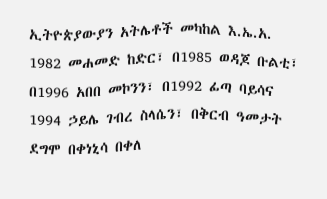ኢትዮጵያውያን አትሌቶች መካከል እ.ኤ.አ. 1982 መሐመድ ከድር፣ በ1985 ወዳጆ ቡልቲ፣ በ1996 አበበ መኮንን፣ በ1992 ፊጣ ባይሳና 1994 ኃይሌ ገብረ ስላሴን፣ በቅርብ ዓመታት ደግሞ በቀነኒሳ በቀለ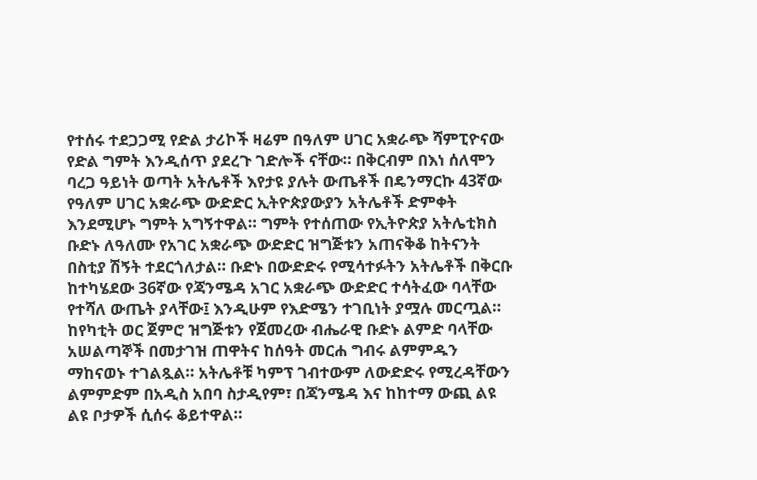የተሰሩ ተደጋጋሚ የድል ታሪኮች ዛሬም በዓለም ሀገር አቋራጭ ሻምፒዮናው የድል ግምት እንዲሰጥ ያደረጉ ገድሎች ናቸው። በቅርብም በእነ ሰለሞን ባረጋ ዓይነት ወጣት አትሌቶች እየታዩ ያሉት ውጤቶች በዴንማርኩ 43ኛው የዓለም ሀገር አቋራጭ ውድድር ኢትዮጵያውያን አትሌቶች ድምቀት እንደሚሆኑ ግምት አግኝተዋል። ግምት የተሰጠው የኢትዮጵያ አትሌቲክስ ቡድኑ ለዓለሙ የአገር አቋራጭ ውድድር ዝግጅቱን አጠናቅቆ ከትናንት በስቲያ ሽኝት ተደርጎለታል። ቡድኑ በውድድሩ የሚሳተፉትን አትሌቶች በቅርቡ ከተካሄደው 36ኛው የጃንሜዳ አገር አቋራጭ ውድድር ተሳትፈው ባላቸው የተሻለ ውጤት ያላቸው፤ እንዲሁም የእድሜን ተገቢነት ያሟሉ መርጧል። ከየካቲት ወር ጀምሮ ዝግጅቱን የጀመረው ብሔራዊ ቡድኑ ልምድ ባላቸው አሠልጣኞች በመታገዝ ጠዋትና ከሰዓት መርሐ ግብሩ ልምምዱን ማከናወኑ ተገልጿል። አትሌቶቹ ካምፕ ገብተውም ለውድድሩ የሚረዳቸውን ልምምድም በአዲስ አበባ ስታዲየም፣ በጃንሜዳ እና ከከተማ ውጪ ልዩ ልዩ ቦታዎች ሲሰሩ ቆይተዋል።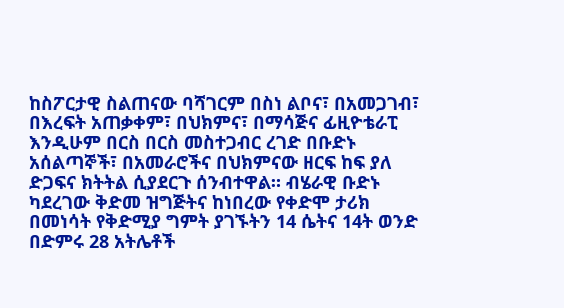ከስፖርታዊ ስልጠናው ባሻገርም በስነ ልቦና፣ በአመጋገብ፣ በእረፍት አጠቃቀም፣ በህክምና፣ በማሳጅና ፊዚዮቴራፒ እንዲሁም በርስ በርስ መስተጋብር ረገድ በቡድኑ አሰልጣኞች፣ በአመራሮችና በህክምናው ዘርፍ ከፍ ያለ ድጋፍና ክትትል ሲያደርጉ ሰንብተዋል። ብሄራዊ ቡድኑ ካደረገው ቅድመ ዝግጅትና ከነበረው የቀድሞ ታሪክ በመነሳት የቅድሚያ ግምት ያገኙትን 14 ሴትና 14ት ወንድ በድምሩ 28 አትሌቶች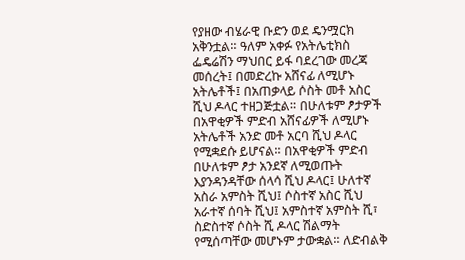የያዘው ብሄራዊ ቡድን ወደ ዴንሟርክ አቅንቷል። ዓለም አቀፉ የአትሌቲክስ ፌዴሬሽን ማህበር ይፋ ባደረገው መረጃ መሰረት፤ በመድረኩ አሸናፊ ለሚሆኑ አትሌቶች፤ በአጠቃላይ ሶስት መቶ አስር ሺህ ዶላር ተዘጋጅቷል። በሁለቱም ፆታዎች በአዋቂዎች ምድብ አሸናፊዎች ለሚሆኑ አትሌቶች አንድ መቶ አርባ ሺህ ዶላር የሚቋደሱ ይሆናል። በአዋቂዎች ምድብ በሁለቱም ፆታ አንደኛ ለሚወጡት እያንዳንዳቸው ሰላሳ ሺህ ዶላር፤ ሁለተኛ አስራ አምስት ሺህ፤ ሶስተኛ አስር ሺህ አራተኛ ሰባት ሺህ፤ አምስተኛ አምስት ሺ፣ ስድስተኛ ሶስት ሺ ዶላር ሽልማት የሚሰጣቸው መሆኑም ታውቋል። ለድብልቅ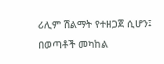ሪሊም ሽልማት የተዘጋጀ ሲሆን፤ በወጣቶች መካከል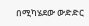በሚካሄደው ውድድር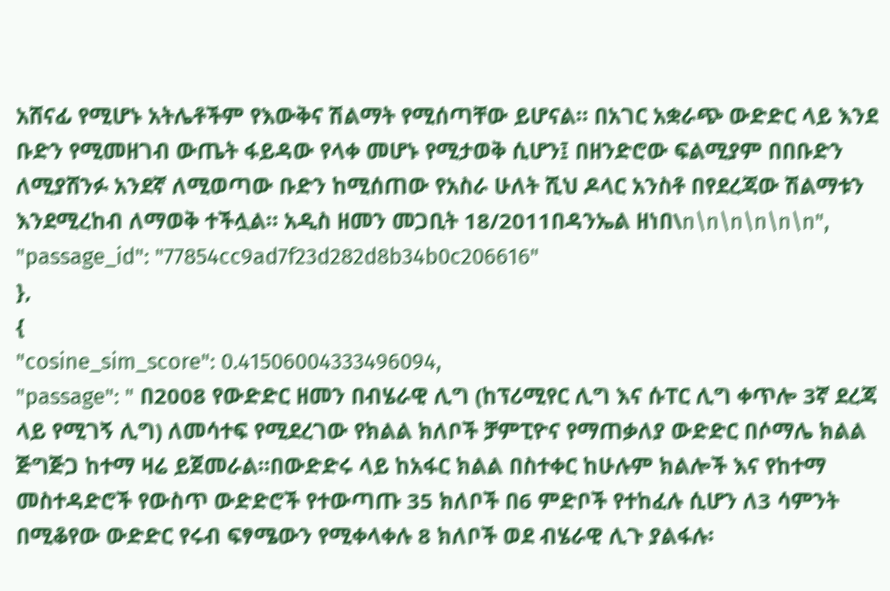አሸናፊ የሚሆኑ አትሌቶችም የእውቅና ሽልማት የሚሰጣቸው ይሆናል። በአገር አቋራጭ ውድድር ላይ እንደ ቡድን የሚመዘገብ ውጤት ፋይዳው የላቀ መሆኑ የሚታወቅ ሲሆን፤ በዘንድሮው ፍልሚያም በበቡድን ለሚያሸንፉ አንደኛ ለሚወጣው ቡድን ከሚሰጠው የአስራ ሁለት ሺህ ዶላር አንስቶ በየደረጃው ሽልማቱን እንደሚረከብ ለማወቅ ተችሏል። አዲስ ዘመን መጋቢት 18/2011በዳንኤል ዘነበ\n\n\n\n\n\n",
"passage_id": "77854cc9ad7f23d282d8b34b0c206616"
},
{
"cosine_sim_score": 0.41506004333496094,
"passage": " በ2008 የውድድር ዘመን በብሄራዊ ሊግ (ከፕሪሚየር ሊግ እና ሱፐር ሊግ ቀጥሎ 3ኛ ደረጃ ላይ የሚገኝ ሊግ) ለመሳተፍ የሚደረገው የክልል ክለቦች ቻምፒዮና የማጠቃለያ ውድድር በሶማሌ ክልል ጅግጅጋ ከተማ ዛሬ ይጀመራል፡፡በውድድሩ ላይ ከአፋር ክልል በስተቀር ከሁሉም ክልሎች እና የከተማ መስተዳድሮች የውስጥ ውድድሮች የተውጣጡ 35 ክለቦች በ6 ምድቦች የተከፈሉ ሲሆን ለ3 ሳምንት በሚቆየው ውድድር የሩብ ፍፃሜውን የሚቀላቀሉ 8 ክለቦች ወደ ብሄራዊ ሊጉ ያልፋሉ፡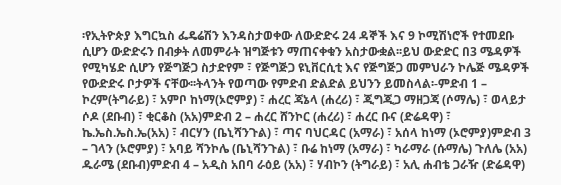፡የኢትዮጵያ እግርኳስ ፌዴሬሽን እንዳስታወቀው ለውድድሩ 24 ዳኞች እና 9 ኮሚሽነሮች የተመደቡ ሲሆን ውድድሩን በብቃት ለመምራት ዝግጅቱን ማጠናቀቁን አስታውቋል፡፡ይህ ውድድር በ3 ሜዳዎች የሚካሄድ ሲሆን የጅግጅጋ ስታድየም ፣ የጅግጅጋ ዩኒቨርሲቲ እና የጅግጅጋ መምህራን ኮሌጅ ሜዳዎች የውድድሩ ቦታዎች ናቸው፡፡ትላንት የወጣው የምድብ ድልድል ይህንን ይመስላል፡-ምድብ 1 – ኮረም(ትግራይ) ፣ አምቦ ከነማ(ኦሮምያ) ፣ ሐረር ጃኔላ (ሐረሪ) ፣ ጂግጂጋ ማዘጋጃ (ሶማሌ) ፣ ወላይታ ሶዶ (ደቡብ) ፣ ቂርቆስ (አአ)ምድብ 2 – ሐረር ሸንኮር (ሐረሪ) ፣ ሐረር ቡና (ድሬዳዋ) ፣ ኬ.ኤስ.ኤስ.ኤ(አአ) ፣ ብርሃን (ቤኒሻንጉል) ፣ ጣና ባህርዳር (አማራ) ፣ አሰላ ከነማ (ኦሮምያ)ምድብ 3 – ገላን (ኦሮምያ) ፣ አባይ ሻንኮሌ (ቤኒሻንጉል) ፣ ቡሬ ከነማ (አማራ) ፣ ካራማራ (ሱማሌ) ጉለሌ (አአ) ዱራሜ (ደቡብ)ምድብ 4 – አዲስ አበባ ራዕይ (አአ) ፣ ሃብኮን (ትግራይ) ፣ አሊ ሐብቴ ጋራዥ (ድሬዳዋ)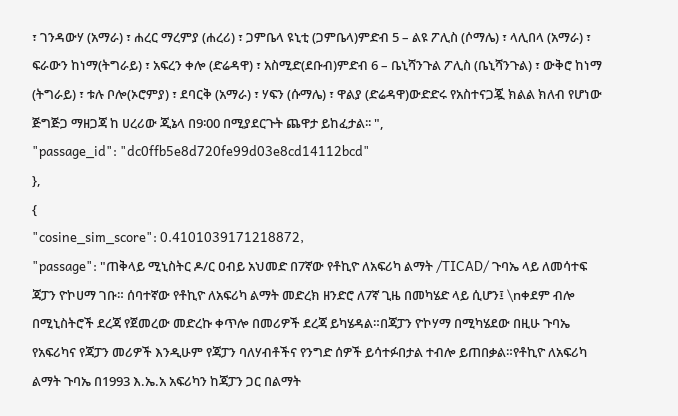፣ ገንዳውሃ (አማራ) ፣ ሐረር ማረምያ (ሐረሪ) ፣ ጋምቤላ ዩኒቲ (ጋምቤላ)ምድብ 5 – ልዩ ፖሊስ (ሶማሌ) ፣ ላሊበላ (አማራ) ፣ ፍራውን ከነማ(ትግራይ) ፣ አፍረን ቀሎ (ድሬዳዋ) ፣ አስሚድ(ደቡብ)ምድብ 6 – ቤኒሻንጉል ፖሊስ (ቤኒሻንጉል) ፣ ውቅሮ ከነማ (ትግራይ) ፣ ቱሉ ቦሎ(ኦሮምያ) ፣ ደባርቅ (አማራ) ፣ ሃፍን (ሱማሌ) ፣ ዋልያ (ድሬዳዋ)ውድድሩ የአስተናጋጇ ክልል ክለብ የሆነው ጅግጅጋ ማዘጋጃ ከ ሀረሪው ጂኔላ በ9፡00 በሚያደርጉት ጨዋታ ይከፈታል፡፡ ",
"passage_id": "dc0ffb5e8d720fe99d03e8cd14112bcd"
},
{
"cosine_sim_score": 0.4101039171218872,
"passage": "ጠቅላይ ሚኒስትር ዶ/ር ዐብይ አህመድ በ7ኛው የቶኪዮ ለአፍሪካ ልማት /TICAD/ ጉባኤ ላይ ለመሳተፍ ጃፓን ዮኮሀማ ገቡ። ሰባተኛው የቶኪዮ ለአፍሪካ ልማት መድረክ ዘንድሮ ለ7ኛ ጊዜ በመካሄድ ላይ ሲሆን፤ \nቀደም ብሎ በሚኒስትሮች ደረጃ የጀመረው መድረኩ ቀጥሎ በመሪዎች ደረጃ ይካሄዳል።በጃፓን ዮኮሃማ በሚካሄደው በዚሁ ጉባኤ የአፍሪካና የጃፓን መሪዎች እንዲሁም የጃፓን ባለሃብቶችና የንግድ ሰዎች ይሳተፉበታል ተብሎ ይጠበቃል።የቶኪዮ ለአፍሪካ ልማት ጉባኤ በ1993 እ.ኤ.አ አፍሪካን ከጃፓን ጋር በልማት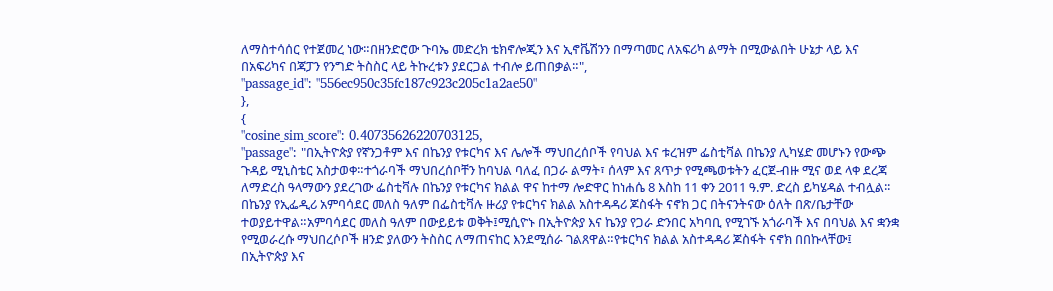ለማስተሳሰር የተጀመረ ነው።በዘንድሮው ጉባኤ መድረክ ቴክኖሎጂን እና ኢኖቬሽንን በማጣመር ለአፍሪካ ልማት በሚውልበት ሁኔታ ላይ እና በአፍሪካና በጃፓን የንግድ ትስስር ላይ ትኩረቱን ያደርጋል ተብሎ ይጠበቃል።",
"passage_id": "556ec950c35fc187c923c205c1a2ae50"
},
{
"cosine_sim_score": 0.40735626220703125,
"passage": "በኢትዮጵያ የኛንጋቶም እና በኬንያ የቱርካና እና ሌሎች ማህበረሰቦች የባህል እና ቱረዝም ፌስቲቫል በኬንያ ሊካሄድ መሆኑን የውጭ ጉዳይ ሚኒስቴር አስታወቀ።ተጎራባች ማህበረሰቦቸን ከባህል ባለፈ በጋራ ልማት፣ ሰላም እና ጸጥታ የሚጫወቱትን ፈርጀ-ብዙ ሚና ወደ ላቀ ደረጃ ለማድረስ ዓላማውን ያደረገው ፌስቲቫሉ በኬንያ የቱርካና ክልል ዋና ከተማ ሎድዋር ከነሐሴ 8 እስከ 11 ቀን 2011 ዓ.ም. ድረስ ይካሄዳል ተብሏል፡፡በኬንያ የኢፌዲሪ አምባሳደር መለስ ዓለም በፌስቲቫሉ ዙሪያ የቱርካና ክልል አስተዳዳሪ ጆስፋት ናኖክ ጋር በትናንትናው ዕለት በጽ/ቤታቸው ተወያይተዋል።አምባሳደር መለስ ዓለም በውይይቱ ወቅት፤ሚሲዮኑ በኢትዮጵያ እና ኬንያ የጋራ ድንበር አካባቢ የሚገኙ አጎራባች እና በባህል እና ቋንቋ የሚወራረሱ ማህበረሶቦች ዘንድ ያለውን ትስስር ለማጠናከር እንደሚሰራ ገልጸዋል።የቱርካና ክልል አስተዳዳሪ ጆስፋት ናኖክ በበኩላቸው፤ በኢትዮጵያ እና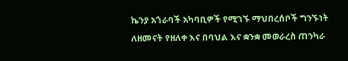ኬንያ አጎራባች አካባቢዎች የሚገኙ ማህበረሰቦች ግንኙነት ለዘመናት የዘለቀ እና በባህል እና ቋንቋ መወራረስ ጠንካራ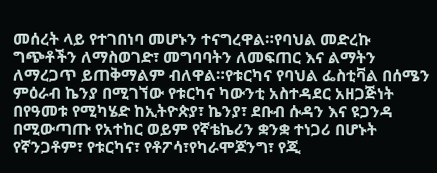መሰረት ላይ የተገበነባ መሆኑን ተናግረዋል።የባህል መድረኩ ግጭቶችን ለማስወገድ፣ መግባባትን ለመፍጠር እና ልማትን ለማረጋጥ ይጠቅማልም ብለዋል።የቱርካና የባህል ፌስቲቫል በሰሜን ምዕራብ ኬንያ በሚገኘው የቱርካና ካውንቲ አስተዳደር አዘጋጅነት በየዓመቱ የሚካሄድ ከኢትዮጵያ፣ ኬንያ፣ ደቡብ ሱዳን እና ዩጋንዳ በሚውጣጡ የአተከር ወይም የኛቴኬሪን ቋንቋ ተነጋሪ በሆኑት የኛንጋቶም፣ የቱርካና፣ የቶፖሳ፣የካራሞጆንግ፣ የጂ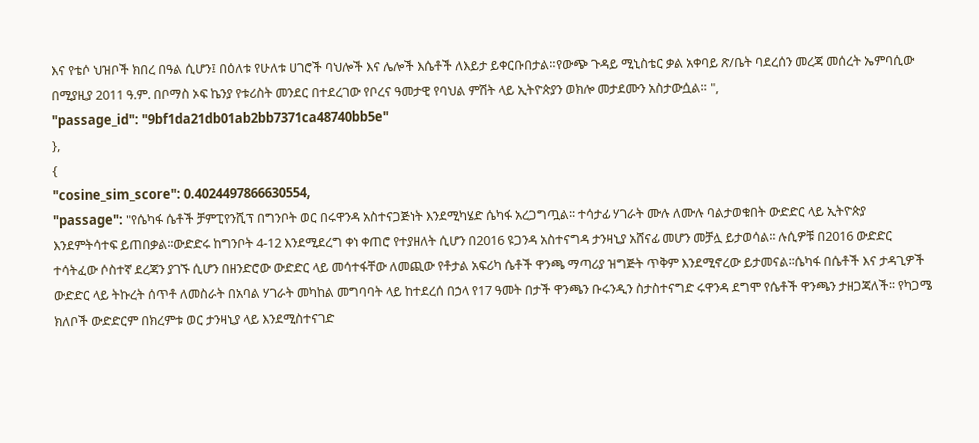እና የቴሶ ህዝቦች ክበረ በዓል ሲሆን፤ በዕለቱ የሁለቱ ሀገሮች ባህሎች እና ሌሎች እሴቶች ለእይታ ይቀርቡበታል።የውጭ ጉዳይ ሚኒስቴር ቃል አቀባይ ጽ/ቤት ባደረሰን መረጃ መሰረት ኤምባሲው በሚያዚያ 2011 ዓ.ም. በቦማስ ኦፍ ኬንያ የቱሪስት መንደር በተደረገው የቦረና ዓመታዊ የባህል ምሽት ላይ ኢትዮጵያን ወክሎ መታደሙን አስታውሷል። ",
"passage_id": "9bf1da21db01ab2bb7371ca48740bb5e"
},
{
"cosine_sim_score": 0.4024497866630554,
"passage": "የሴካፋ ሴቶች ቻምፒየንሺፕ በግንቦት ወር በሩዋንዳ አስተናጋጅነት እንደሚካሄድ ሴካፋ አረጋግጧል፡፡ ተሳታፊ ሃገራት ሙሉ ለሙሉ ባልታወቁበት ውድድር ላይ ኢትዮጵያ እንደምትሳተፍ ይጠበቃል፡፡ውድድሩ ከግንቦት 4-12 እንደሚደረግ ቀነ ቀጠሮ የተያዘለት ሲሆን በ2016 ዩጋንዳ አስተናግዳ ታንዛኒያ አሸናፊ መሆን መቻሏ ይታወሳል፡፡ ሉሲዎቹ በ2016 ውድድር ተሳትፈው ሶስተኛ ደረጃን ያገኙ ሲሆን በዘንድሮው ውድድር ላይ መሳተፋቸው ለመጪው የቶታል አፍሪካ ሴቶች ዋንጫ ማጣሪያ ዝግጅት ጥቅም እንደሚኖረው ይታመናል፡፡ሴካፋ በሴቶች እና ታዳጊዎች ውድድር ላይ ትኩረት ሰጥቶ ለመስራት በአባል ሃገራት መካከል መግባባት ላይ ከተደረሰ በኃላ የ17 ዓመት በታች ዋንጫን ቡሩንዲን ስታስተናግድ ሩዋንዳ ደግሞ የሴቶች ዋንጫን ታዘጋጃለች፡፡ የካጋሜ ክለቦች ውድድርም በክረምቱ ወር ታንዛኒያ ላይ እንደሚስተናገድ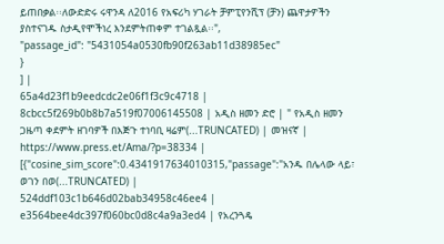ይጠበቃል፡፡ለውድድሩ ሩዋንዳ ለ2016 የአፍሪካ ሃገራት ቻምፒየንሺፕ (ቻን) ጨዋታዎችን ያስተናገዱ ስታዲየሞችነረ እንደምትጠቀም ተገልጿል፡፡",
"passage_id": "5431054a0530fb90f263ab11d38985ec"
}
] |
65a4d23f1b9eedcdc2e06f1f3c9c4718 | 8cbcc5f269b0b8b7a519f07006145508 | አዲስ ዘመን ድሮ | " የአዲስ ዘመን ጋዜጣ ቀደምት ዘገባዎች በእጅጉ ተነባቢ ዛሬም(...TRUNCATED) | መዝናኛ | https://www.press.et/Ama/?p=38334 | [{"cosine_sim_score":0.4341917634010315,"passage":"አንዱ በሌላው ላይ፣ ወገን በወ(...TRUNCATED) |
524ddf103c1b646d02bab34958c46ee4 | e3564bee4dc397f060bc0d8c4a9a3ed4 | የአረንጓዴ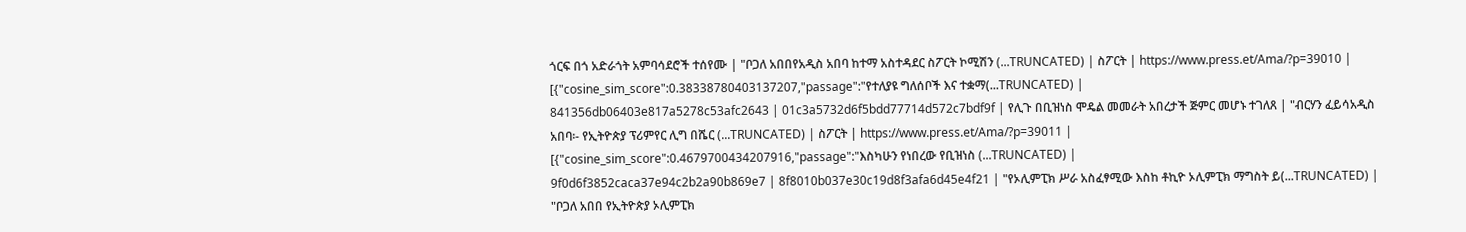ጎርፍ በጎ አድራጎት አምባሳደሮች ተሰየሙ | "ቦጋለ አበበየአዲስ አበባ ከተማ አስተዳደር ስፖርት ኮሚሽን (...TRUNCATED) | ስፖርት | https://www.press.et/Ama/?p=39010 | [{"cosine_sim_score":0.38338780403137207,"passage":"የተለያዩ ግለሰቦች እና ተቋማ(...TRUNCATED) |
841356db06403e817a5278c53afc2643 | 01c3a5732d6f5bdd77714d572c7bdf9f | የሊጉ በቢዝነስ ሞዴል መመራት አበረታች ጅምር መሆኑ ተገለጸ | "ብርሃን ፈይሳአዲስ አበባ፡- የኢትዮጵያ ፕሪምየር ሊግ በሼር (...TRUNCATED) | ስፖርት | https://www.press.et/Ama/?p=39011 | [{"cosine_sim_score":0.4679700434207916,"passage":"እስካሁን የነበረው የቢዝነስ (...TRUNCATED) |
9f0d6f3852caca37e94c2b2a90b869e7 | 8f8010b037e30c19d8f3afa6d45e4f21 | "የኦሊምፒክ ሥራ አስፈፃሚው እስከ ቶኪዮ ኦሊምፒክ ማግስት ይ(...TRUNCATED) | "ቦጋለ አበበ የኢትዮጵያ ኦሊምፒክ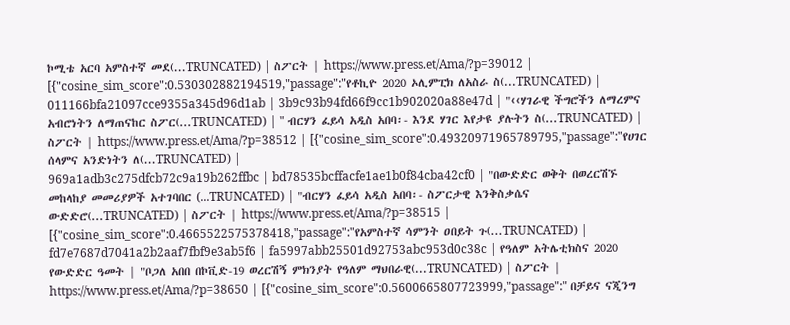ኮሚቴ አርባ አምስተኛ መደ(...TRUNCATED) | ስፖርት | https://www.press.et/Ama/?p=39012 | [{"cosine_sim_score":0.530302882194519,"passage":"የቶኪዮ 2020 ኦሊምፒክ ለአስራ ስ(...TRUNCATED) |
011166bfa21097cce9355a345d96d1ab | 3b9c93b94fd66f9cc1b902020a88e47d | "‹‹ሃገራዊ ችግሮችን ለማረምና አብሮነትን ለማጠናከር ስፖር(...TRUNCATED) | " ብርሃን ፈይሳ አዲስ አበባ፡- እንደ ሃገር እየታዩ ያሉትን ስ(...TRUNCATED) | ስፖርት | https://www.press.et/Ama/?p=38512 | [{"cosine_sim_score":0.49320971965789795,"passage":"የሀገር ሰላምና አንድነትን ለ(...TRUNCATED) |
969a1adb3c275dfcb72c9a19b262ffbc | bd78535bcffacfe1ae1b0f84cba42cf0 | "በውድድር ወቅት በወረርሽኙ መከላከያ መመሪያዎች አተገባበር (...TRUNCATED) | "ብርሃን ፈይሳ አዲስ አበባ፡- ስፖርታዊ እንቅስቃሴና ውድድሮ(...TRUNCATED) | ስፖርት | https://www.press.et/Ama/?p=38515 | [{"cosine_sim_score":0.4665522575378418,"passage":"የአምስተኛ ሳምንት ዐበይት ጉ(...TRUNCATED) |
fd7e7687d7041a2b2aaf7fbf9e3ab5f6 | fa5997abb25501d92753abc953d0c38c | የዓለም አትሌቲክስና 2020 የውድድር ዓመት | "ቦጋለ አበበ በኮቪድ-19 ወረርሽኝ ምክንያት የዓለም ማህበራዊ(...TRUNCATED) | ስፖርት | https://www.press.et/Ama/?p=38650 | [{"cosine_sim_score":0.5600665807723999,"passage":" በቻይና ናጂንግ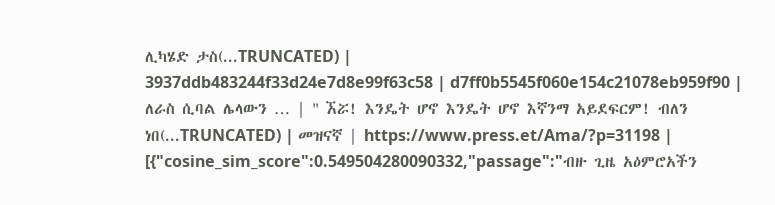ሊካሄድ ታስ(...TRUNCATED) |
3937ddb483244f33d24e7d8e99f63c58 | d7ff0b5545f060e154c21078eb959f90 | ለራስ ሲባል ሌላውን … | " ኧሯ! እንዴት ሆኖ እንዴት ሆኖ እኛንማ አይደፍርም! ብለን ነበ(...TRUNCATED) | መዝናኛ | https://www.press.et/Ama/?p=31198 | [{"cosine_sim_score":0.549504280090332,"passage":"ብዙ ጊዜ አዕምሮአችን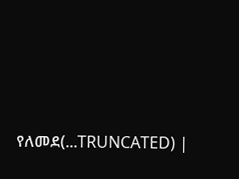የለመደ(...TRUNCATED) |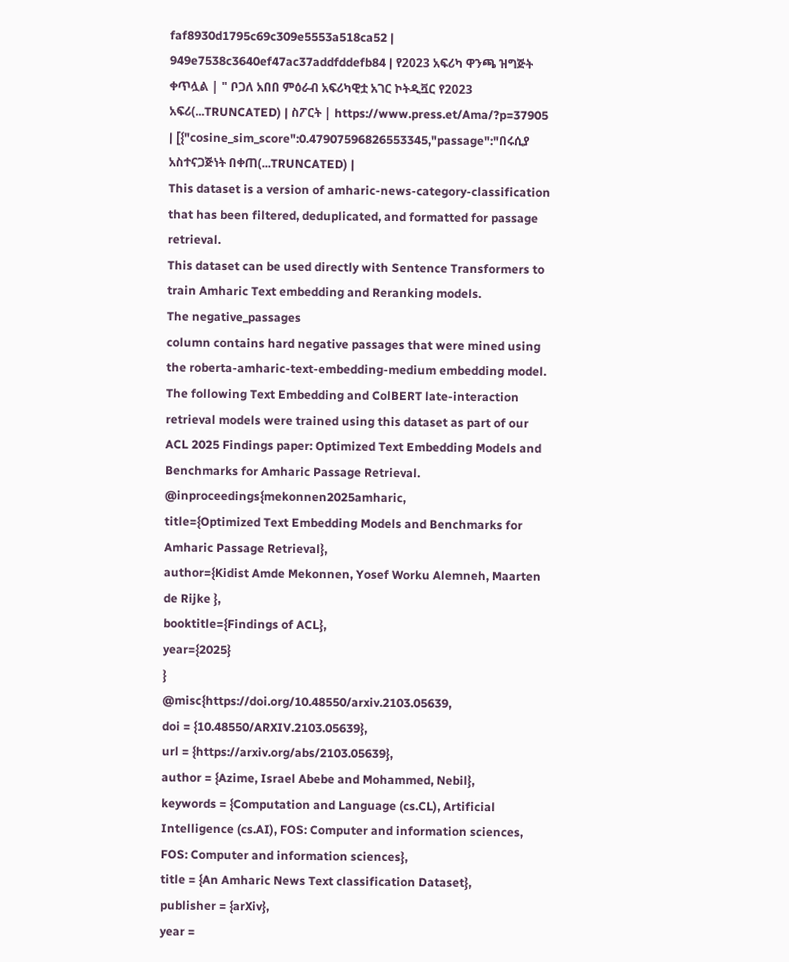faf8930d1795c69c309e5553a518ca52 | 949e7538c3640ef47ac37addfddefb84 | የ2023 አፍሪካ ዋንጫ ዝግጅት ቀጥሏል | " ቦጋለ አበበ ምዕራብ አፍሪካዊቷ አገር ኮትዲቯር የ2023 አፍሪ(...TRUNCATED) | ስፖርት | https://www.press.et/Ama/?p=37905 | [{"cosine_sim_score":0.47907596826553345,"passage":"በሩሲያ አስተናጋጅነት በቀጠ(...TRUNCATED) |
This dataset is a version of amharic-news-category-classification that has been filtered, deduplicated, and formatted for passage retrieval.
This dataset can be used directly with Sentence Transformers to train Amharic Text embedding and Reranking models.
The negative_passages
column contains hard negative passages that were mined using the roberta-amharic-text-embedding-medium embedding model.
The following Text Embedding and ColBERT late-interaction retrieval models were trained using this dataset as part of our ACL 2025 Findings paper: Optimized Text Embedding Models and Benchmarks for Amharic Passage Retrieval.
@inproceedings{mekonnen2025amharic,
title={Optimized Text Embedding Models and Benchmarks for Amharic Passage Retrieval},
author={Kidist Amde Mekonnen, Yosef Worku Alemneh, Maarten de Rijke },
booktitle={Findings of ACL},
year={2025}
}
@misc{https://doi.org/10.48550/arxiv.2103.05639,
doi = {10.48550/ARXIV.2103.05639},
url = {https://arxiv.org/abs/2103.05639},
author = {Azime, Israel Abebe and Mohammed, Nebil},
keywords = {Computation and Language (cs.CL), Artificial Intelligence (cs.AI), FOS: Computer and information sciences, FOS: Computer and information sciences},
title = {An Amharic News Text classification Dataset},
publisher = {arXiv},
year =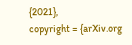{2021},
copyright = {arXiv.org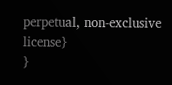perpetual, non-exclusive license}
}